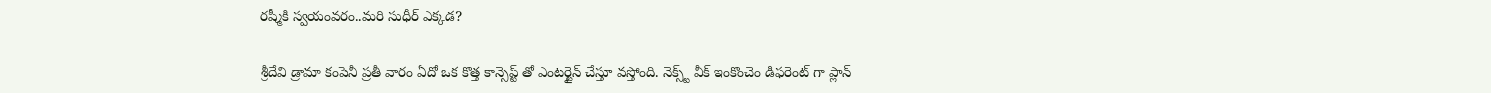రష్మీకి స్వయంవరం..మరి సుధీర్ ఎక్కడ?

శ్రీదేవి డ్రామా కంపెనీ ప్రతీ వారం ఏదో ఒక కొత్త కాన్సెప్ట్ తో ఎంటర్టైన్ చేస్తూ వస్తోంది. నెక్స్ట్ వీక్ ఇంకొంచెం డిఫరెంట్ గా ప్లాన్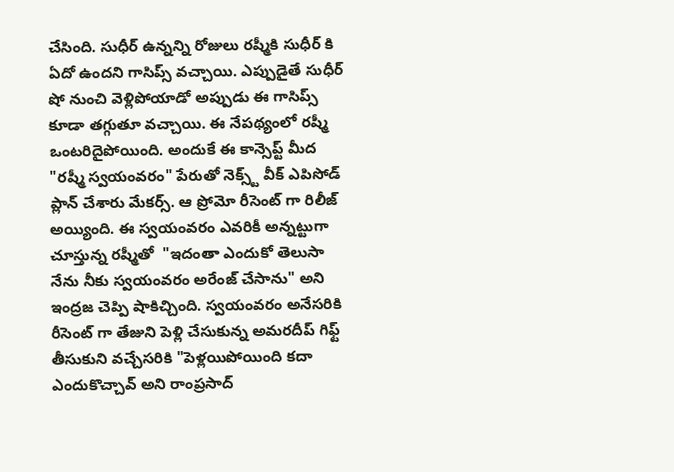చేసింది. సుధీర్ ఉన్నన్ని రోజులు రష్మీకి సుధీర్ కి ఏదో ఉందని గాసిప్స్ వచ్చాయి. ఎప్పుడైతే సుధీర్ షో నుంచి వెళ్లిపోయాడో అప్పుడు ఈ గాసిప్స్ కూడా తగ్గుతూ వచ్చాయి. ఈ నేపథ్యంలో రష్మీ ఒంటరిదైపోయింది. అందుకే ఈ కాన్సెప్ట్ మీద "రష్మీ స్వయంవరం" పేరుతో నెక్స్ట్ వీక్ ఎపిసోడ్ ప్లాన్ చేశారు మేకర్స్. ఆ ప్రోమో రీసెంట్ గా రిలీజ్ అయ్యింది. ఈ స్వయంవరం ఎవరికీ అన్నట్టుగా చూస్తున్న రష్మీతో  "ఇదంతా ఎందుకో తెలుసా నేను నీకు స్వయంవరం అరేంజ్ చేసాను" అని ఇంద్రజ చెప్పి షాకిచ్చింది. స్వయంవరం అనేసరికి రీసెంట్ గా తేజుని పెళ్లి చేసుకున్న అమరదీప్ గిఫ్ట్ తీసుకుని వచ్చేసరికి "పెళ్లయిపోయింది కదా ఎందుకొచ్చావ్ అని రాంప్రసాద్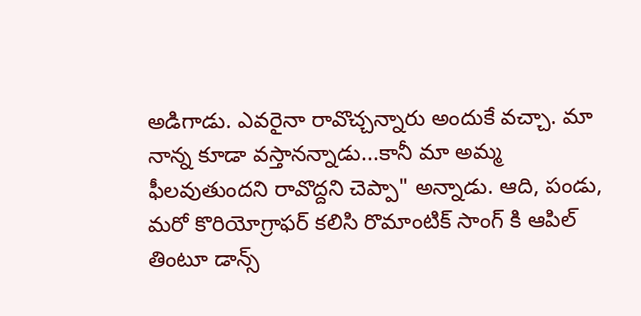అడిగాడు. ఎవరైనా రావొచ్చన్నారు అందుకే వచ్చా. మా నాన్న కూడా వస్తానన్నాడు...కానీ మా అమ్మ ఫీలవుతుందని రావొద్దని చెప్పా" అన్నాడు. ఆది, పండు, మరో కొరియోగ్రాఫర్ కలిసి రొమాంటిక్ సాంగ్ కి ఆపిల్ తింటూ డాన్స్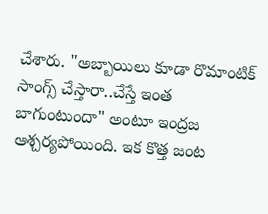చేశారు. "అబ్బాయిలు కూడా రొమాంటిక్ సాంగ్స్ చేస్తారా..చేస్తే ఇంత బాగుంటుందా" అంటూ ఇంద్రజ ఆశ్చర్యపోయింది. ఇక కొత్త జంట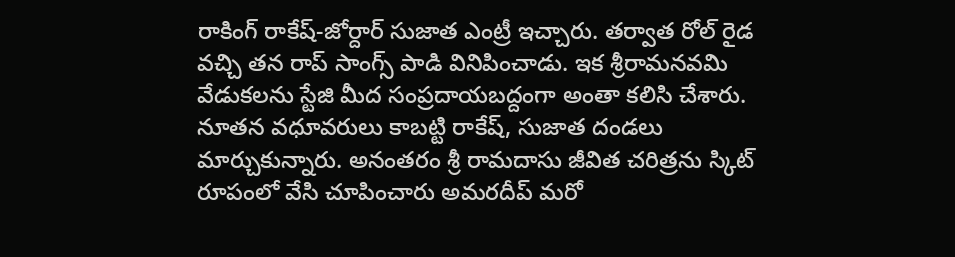రాకింగ్ రాకేష్-జోర్దార్ సుజాత ఎంట్రీ ఇచ్చారు. తర్వాత రోల్ రైడ వచ్చి తన రాప్ సాంగ్స్ పాడి వినిపించాడు. ఇక శ్రీరామనవమి వేడుకలను స్టేజి మీద సంప్రదాయబద్దంగా అంతా కలిసి చేశారు. నూతన వధూవరులు కాబట్టి రాకేష్, సుజాత దండలు మార్చుకున్నారు. అనంతరం శ్రీ రామదాసు జీవిత చరిత్రను స్కిట్ రూపంలో వేసి చూపించారు అమరదీప్ మరో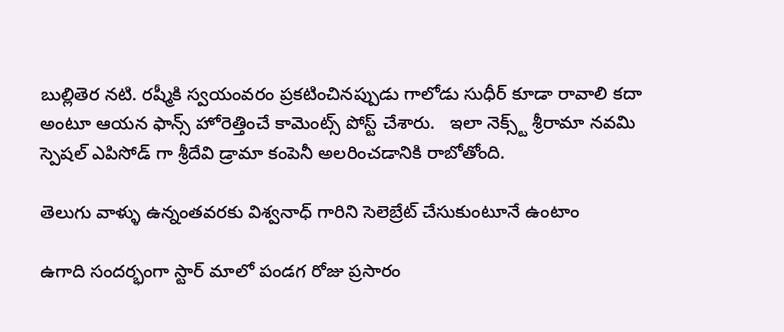బుల్లితెర నటి. రష్మీకి స్వయంవరం ప్రకటించినప్పుడు గాలోడు సుధీర్ కూడా రావాలి కదా అంటూ ఆయన ఫాన్స్ హోరెత్తించే కామెంట్స్ పోస్ట్ చేశారు.   ఇలా నెక్స్ట్ శ్రీరామా నవమి స్పెషల్ ఎపిసోడ్ గా శ్రీదేవి డ్రామా కంపెనీ అలరించడానికి రాబోతోంది.

తెలుగు వాళ్ళు ఉన్నంతవరకు విశ్వనాధ్ గారిని సెలెబ్రేట్ చేసుకుంటూనే ఉంటాం

ఉగాది సందర్భంగా స్టార్ మాలో పండగ రోజు ప్రసారం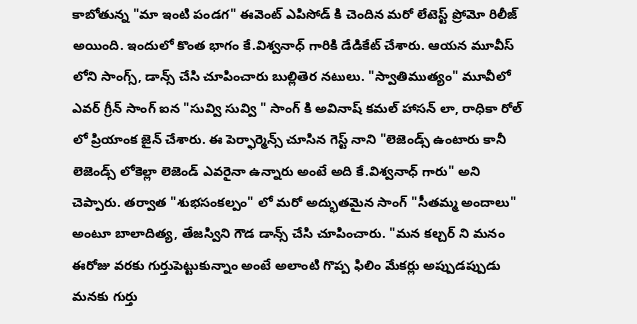కాబోతున్న "మా ఇంటి పండగ" ఈవెంట్ ఎపిసోడ్ కి చెందిన మరో లేటెస్ట్ ప్రోమో రిలీజ్ అయింది. ఇందులో కొంత భాగం కే.విశ్వనాధ్ గారికి డేడికేట్ చేశారు. ఆయన మూవీస్ లోని సాంగ్స్, డాన్స్ చేసి చూపించారు బుల్లితెర నటులు. "స్వాతిముత్యం" మూవీలో ఎవర్ గ్రీన్ సాంగ్ ఐన "సువ్వి సువ్వి " సాంగ్ కి అవినాష్ కమల్ హాసన్ లా, రాధికా రోల్ లో ప్రియాంక జైన్ చేశారు. ఈ పెర్ఫార్మెన్స్ చూసిన గెస్ట్ నాని "లెజెండ్స్ ఉంటారు కానీ లెజెండ్స్ లోకెల్లా లెజెండ్ ఎవరైనా ఉన్నారు అంటే అది కే.విశ్వనాధ్ గారు" అని చెప్పారు. తర్వాత "శుభసంకల్పం" లో మరో అద్భుతమైన సాంగ్ "సీతమ్మ అందాలు" అంటూ బాలాదిత్య, తేజస్విని గౌడ డాన్స్ చేసి చూపించారు. "మన కల్చర్ ని మనం ఈరోజు వరకు గుర్తుపెట్టుకున్నాం అంటే అలాంటి గొప్ప ఫిలిం మేకర్లు అప్పుడప్పుడు మనకు గుర్తు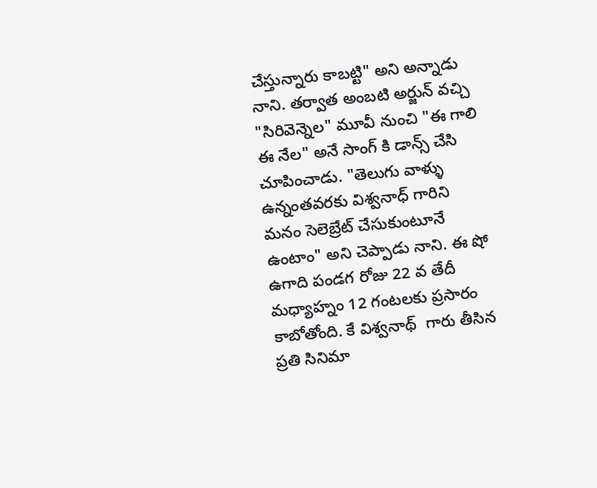చేస్తున్నారు కాబట్టి" అని అన్నాడు నాని. తర్వాత అంబటి అర్జున్ వచ్చి "సిరివెన్నెల" మూవీ నుంచి "ఈ గాలి ఈ నేల" అనే సాంగ్ కి డాన్స్ చేసి చూపించాడు. "తెలుగు వాళ్ళు ఉన్నంతవరకు విశ్వనాధ్ గారిని మనం సెలెబ్రేట్ చేసుకుంటూనే ఉంటాం" అని చెప్పాడు నాని. ఈ షో ఉగాది పండగ రోజు 22 వ తేదీ మధ్యాహ్నం 12 గంటలకు ప్రసారం కాబోతోంది. కే విశ్వనాథ్  గారు తీసిన ప్రతి సినిమా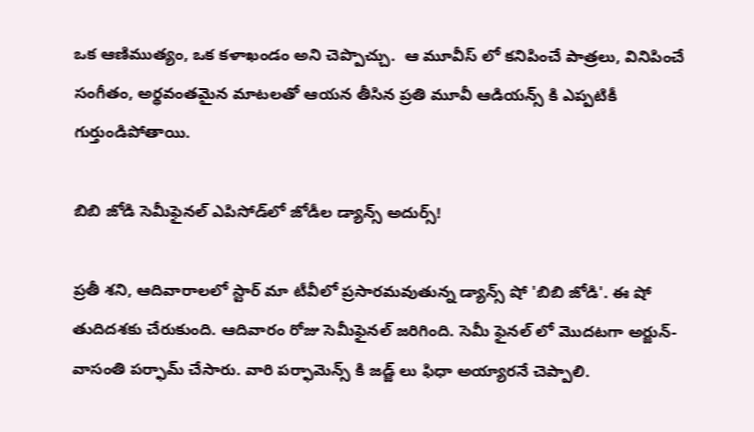ఒక ఆణిముత్యం, ఒక కళాఖండం అని చెప్పొచ్చు.  ఆ మూవీస్ లో కనిపించే పాత్రలు, వినిపించే సంగీతం, అర్థవంతమైన మాటలతో ఆయన తీసిన ప్రతి మూవీ ఆడియన్స్ కి ఎప్పటికీ గుర్తుండిపోతాయి.

బిబి జోడి సెమీఫైనల్‌ ఎపిసోడ్‌లో జోడీల డ్యాన్స్ అదుర్స్!

ప్రతీ శని, ఆదివారాలలో స్టార్ మా టీవీలో ప్రసారమవుతున్న డ్యాన్స్ షో 'బిబి జోడి'. ఈ షో తుదిదశకు చేరుకుంది. ఆదివారం రోజు సెమీఫైనల్‌ జరిగింది. సెమీ ఫైనల్ లో మొదటగా అర్జున్-వాసంతి పర్ఫామ్ చేసారు. వారి పర్ఫామెన్స్ కి జడ్జ్ లు ఫిధా అయ్యారనే చెప్పాలి.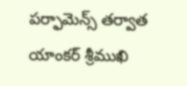పర్ఫామెన్స్ తర్వాత యాంకర్ శ్రీముఖి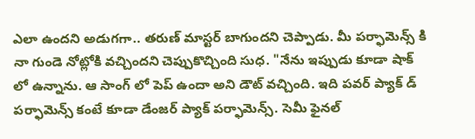ఎలా ఉందని అడుగగా.. తరుణ్ మాస్టర్ బాగుందని చెప్పాడు. మీ పర్ఫామెన్స్ కి నా గుండె నోట్లోకి వచ్చిందని చెప్పుకొచ్చింది సుధ. "నేను ఇప్పుడు కూడా షాక్ లో ఉన్నాను. ఆ సాంగ్ లో‌ పెప్ ఉందా అని‌ డౌట్ వచ్చింది. ఇది పవర్ ప్యాక్ డ్ పర్ఫామెన్స్ కంటే కూడా డేంజర్ ప్యాక్ పర్ఫామెన్స్. సెమీ ఫైనల్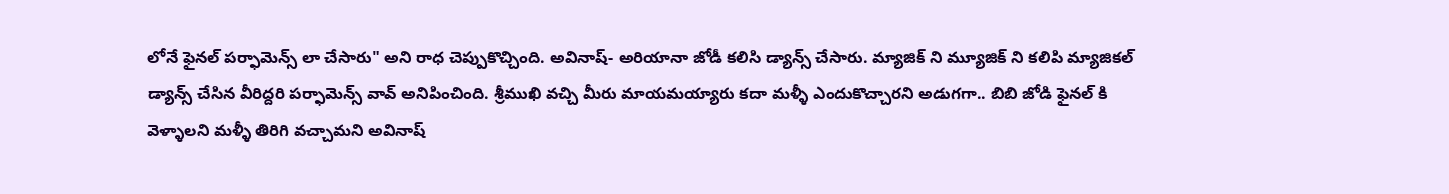లోనే ఫైనల్ పర్ఫామెన్స్ లా చేసారు" అని రాధ చెప్పుకొచ్చింది. అవినాష్- అరియానా జోడీ కలిసి డ్యాన్స్ చేసారు. మ్యాజిక్ ని మ్యూజిక్ ని కలిపి మ్యాజికల్ డ్యాన్స్ చేసిన వీరిద్దరి పర్ఫామెన్స్ వావ్ అనిపించింది. శ్రీముఖి వచ్చి మీరు మాయమయ్యారు కదా మళ్ళీ ఎందుకొచ్చారని అడుగగా.. బిబి జోడి ఫైనల్ కి వెళ్ళాలని మళ్ళీ తిరిగి వచ్చామని అవినాష్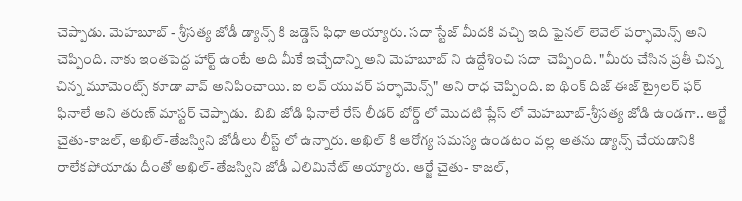చెప్పాడు. మెహబూబ్ - శ్రీసత్య జోడీ డ్యాన్స్ కి జడ్డెస్ ఫిధా అయ్యారు. సదా స్టేజ్ మీదకి వచ్చి ఇది ఫైనల్ లెవెల్ పర్ఫామెన్స్ అని చెప్పింది. నాకు ఇంతపెద్ద హార్ట్ ఉంటే అది మీకే ఇచ్చేదాన్ని అని మెహబూబ్ ని ఉద్దేశించి సదా  చెప్పింది. "మీరు చేసిన ప్రతీ చిన్న చిన్న మూమెంట్స్ కూడా వావ్ అనిపించాయి. ఐ లవ్ యువర్ పర్ఫామెన్స్" అని రాధ చెప్పింది. ఐ థింక్ దిజ్ ఈజ్ ట్రైలర్ ఫర్ ఫినాలే అని తరుణ్ మాస్టర్ చెప్పాడు.  బిబి జోడి ఫినాలే రేస్ లీడర్ బోర్డ్ లో మొదటి ప్లేస్ లో మెహబూబ్-శ్రీసత్య జోడి ఉండగా.. ఆర్జే చైతు-కాజల్, అఖిల్-తేజస్విని జోడీలు‌ లీస్ట్ లో ఉన్నారు. అఖిల్ కి ఆరోగ్య సమస్య ఉండటం వల్ల అతను డ్యాన్స్ చేయడానికి రాలేకపోయాడు దీంతో అఖిల్-తేజస్విని జోడీ ఎలిమినేట్ అయ్యారు. ఆర్జే చైతు- కాజల్,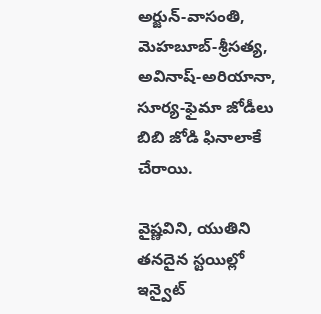అర్జున్-వాసంతి,  మెహబూబ్-శ్రీసత్య, అవినాష్-అరియానా, సూర్య-ఫైమా జోడీలు బిబి జోడి ఫినాలాకే చేరాయి.

వైష్ణవిని, యుతిని తనదైన స్టయిల్లో ఇన్వైట్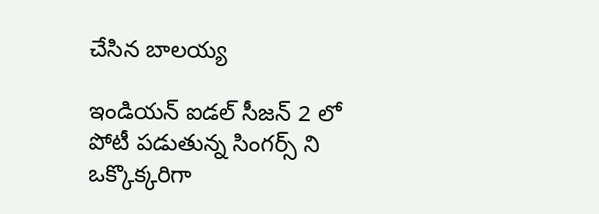చేసిన బాలయ్య

ఇండియన్ ఐడల్ సీజన్ 2 లో పోటీ పడుతున్న సింగర్స్ ని ఒక్కొక్కరిగా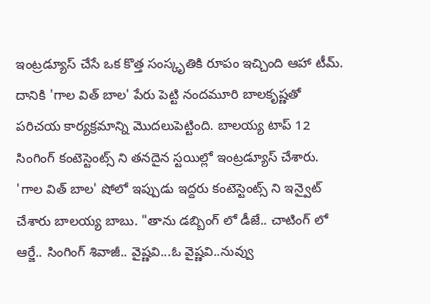ఇంట్రడ్యూస్ చేసే ఒక కొత్త సంస్కృతికి రూపం ఇచ్చింది ఆహా టీమ్. దానికి 'గాల విత్ బాల' పేరు పెట్టి నందమూరి బాలకృష్ణతో పరిచయ కార్యక్రమాన్ని మొదలుపెట్టింది. బాలయ్య టాప్ 12 సింగింగ్ కంటెస్టెంట్స్ ని తనదైన స్టయిల్లో ఇంట్రడ్యూస్ చేశారు.  'గాల విత్ బాల' షోలో ఇప్పుడు ఇద్దరు కంటెస్టెంట్స్ ని ఇన్వైట్ చేశారు బాలయ్య బాబు. "తాను డబ్బింగ్ లో డీజే.. చాటింగ్ లో ఆర్జే.. సింగింగ్ శివాజీ.. వైష్ణవి...ఓ వైష్ణవి..నువ్వు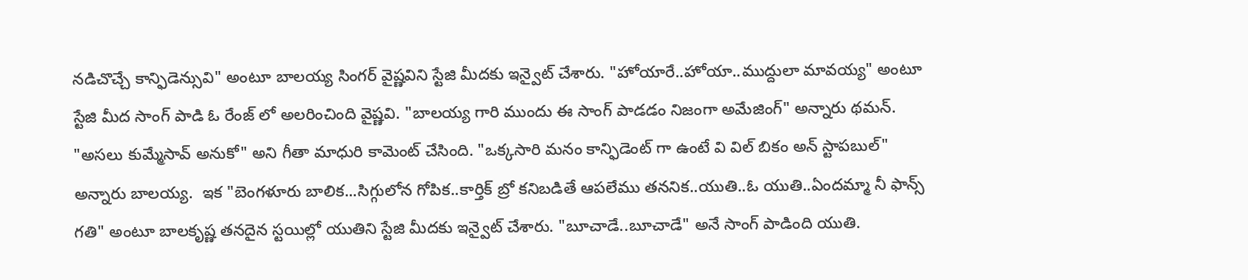నడిచొచ్చే కాన్ఫిడెన్సువి" అంటూ బాలయ్య సింగర్ వైష్ణవిని స్టేజి మీదకు ఇన్వైట్ చేశారు. "హోయారే..హోయా..ముద్దులా మావయ్య" అంటూ స్టేజి మీద సాంగ్ పాడి ఓ రేంజ్ లో అలరించింది వైష్ణవి. "బాలయ్య గారి ముందు ఈ సాంగ్ పాడడం నిజంగా అమేజింగ్" అన్నారు థమన్. "అసలు కుమ్మేసావ్ అనుకో" అని గీతా మాధురి కామెంట్ చేసింది. "ఒక్కసారి మనం కాన్ఫిడెంట్ గా ఉంటే వి విల్ బికం అన్ స్టాపబుల్" అన్నారు బాలయ్య.  ఇక "బెంగళూరు బాలిక...సిగ్గులోన గోపిక..కార్తిక్ బ్రో కనిబడితే ఆపలేము తననిక..యుతి..ఓ యుతి..ఏందమ్మా నీ ఫాన్స్ గతి" అంటూ బాలకృష్ణ తనదైన స్టయిల్లో యుతిని స్టేజి మీదకు ఇన్వైట్ చేశారు. "బూచాడే..బూచాడే" అనే సాంగ్ పాడింది యుతి.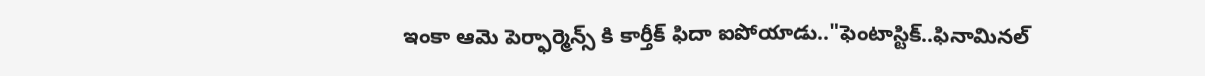ఇంకా ఆమె పెర్ఫార్మెన్స్ కి కార్తీక్ ఫిదా ఐపోయాడు.."ఫెంటాస్టిక్..ఫినామినల్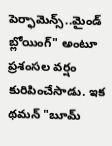పెర్ఫామెన్స్..మైండ్ బ్లోయింగ్" అంటూ ప్రశంసల వర్షం కురిపించేసాడు. ఇక థమన్ "బూమ్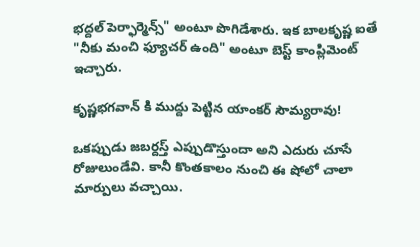భద్దల్ పెర్ఫార్మెన్స్" అంటూ పొగిడేశారు. ఇక బాలకృష్ణ ఐతే "నీకు మంచి ఫ్యూచర్ ఉంది" అంటూ బెస్ట్ కాంప్లిమెంట్ ఇచ్చారు.

కృష్ణభగవాన్ కి ముద్దు పెట్టిన యాంకర్ సౌమ్యరావు!

ఒకప్పుడు జబర్దస్త్ ఎప్పుడొస్తుందా అని ఎదురు చూసే రోజులుండేవి. కానీ కొంతకాలం నుంచి ఈ షోలో చాలా మార్పులు వచ్చాయి.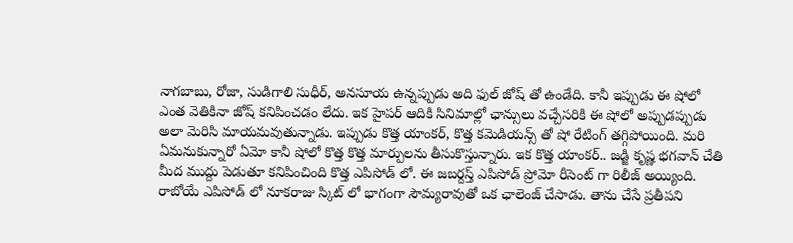నాగబాబు, రోజా, సుడిగాలి సుధీర్, అనసూయ ఉన్నప్పుడు అది ఫుల్ జోష్ తో ఉండేది. కానీ ఇప్పుడు ఈ షోలో ఎంత వెతికినా జోష్ కనిపించడం లేదు. ఇక హైపర్ ఆదికి సినిమాల్లో ఛాన్సులు వచ్చేసరికి ఈ షోలో అప్పుడప్పుడు అలా మెరిసి మాయమవుతున్నాడు. ఇప్పుడు కొత్త యాంకర్, కొత్త కమెడియన్స్ తో షో రేటింగ్ తగ్గిపోయింది. మరి ఏమనుకున్నారో ఏమో కానీ షోలో కొత్త కొత్త మార్పులను తీసుకొస్తున్నారు. ఇక కొత్త యాంకర్.. జడ్జి కృష్ణ భగవాన్ చేతి మీద ముద్దు పెడుతూ కనిపించింది కొత్త ఎపిసోడ్ లో. ఈ జబర్దస్త్ ఎపిసోడ్ ప్రోమో రీసెంట్ గా రిలీజ్ అయ్యింది.  రాబోయే ఎపిసోడ్ లో నూకరాజు స్కిట్ లో భాగంగా సౌమ్యరావుతో ఒక ఛాలెంజ్ చేసాడు. తాను చేసే ప్రతీపని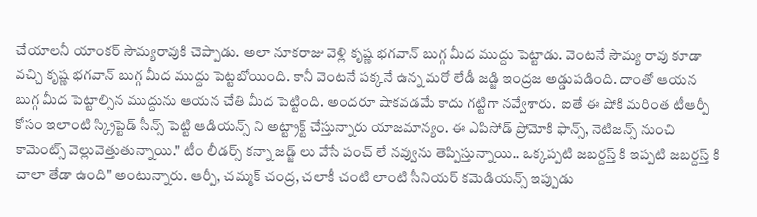చేయాలనీ యాంకర్ సౌమ్యరావుకి చెప్పాడు. అలా నూకరాజు వెళ్లి కృష్ణ భగవాన్ బుగ్గ మీద ముద్దు పెట్టాడు. వెంటనే సౌమ్య రావు కూడా వచ్చి కృష్ణ భగవాన్ బుగ్గ మీద ముద్దు పెట్టబోయింది. కానీ వెంటనే పక్కనే ఉన్న మరో లేడీ జడ్జి ఇంద్రజ అడ్డుపడింది. దాంతో ఆయన బుగ్గ మీద పెట్టాల్సిన ముద్దును ఆయన చేతి మీద పెట్టింది. అందరూ షాకవడమే కాదు గట్టిగా నవ్వేశారు.  ఐతే ఈ షోకి మరింత టీఆర్పీ కోసం ఇలాంటి స్క్రిప్టెడ్ సీన్స్ పెట్టి ఆడియన్స్ ని అట్ట్రాక్ట్ చేస్తున్నారు యాజమాన్యం. ఈ ఎపిసోడ్ ప్రోమోకి ఫాన్స్, నెటిజన్స్ నుంచి కామెంట్స్ వెల్లువెత్తుతున్నాయి." టీం లీడర్స్ కన్నా జడ్జ్ లు వేసే పంచ్ లే నవ్వును తెప్పిస్తున్నాయి.. ఒక్కప్పటి జబర్దస్త్ కి ఇప్పటి జబర్దస్త్ కి చాలా తేడా ఉంది" అంటున్నారు. ఆర్పీ, చమ్మక్ చంద్ర, చలాకీ చంటి లాంటి సీనియర్ కమెడియన్స్ ఇప్పుడు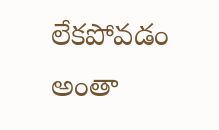లేకపోవడం అంతా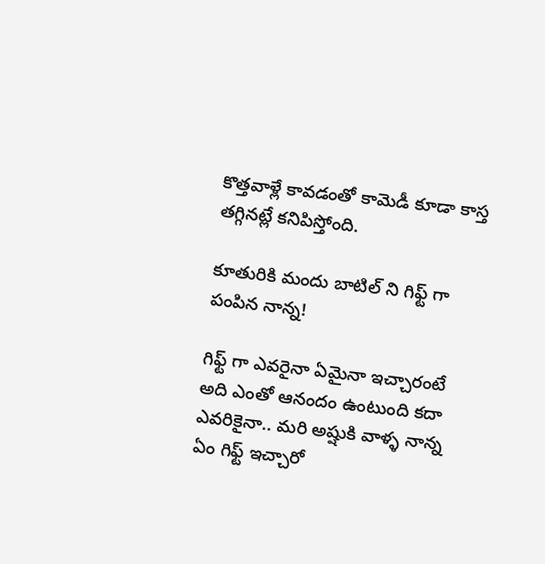కొత్తవాళ్లే కావడంతో కామెడీ కూడా కాస్త తగ్గినట్లే కనిపిస్తోంది.

కూతురికి మందు బాటిల్ ని గిఫ్ట్ గా పంపిన నాన్న!

గిఫ్ట్ గా ఎవరైనా ఏమైనా ఇచ్చారంటే అది ఎంతో ఆనందం ఉంటుంది కదా ఎవరికైనా.. మరి అష్షుకి వాళ్ళ నాన్న ఏం గిఫ్ట్ ఇచ్చారో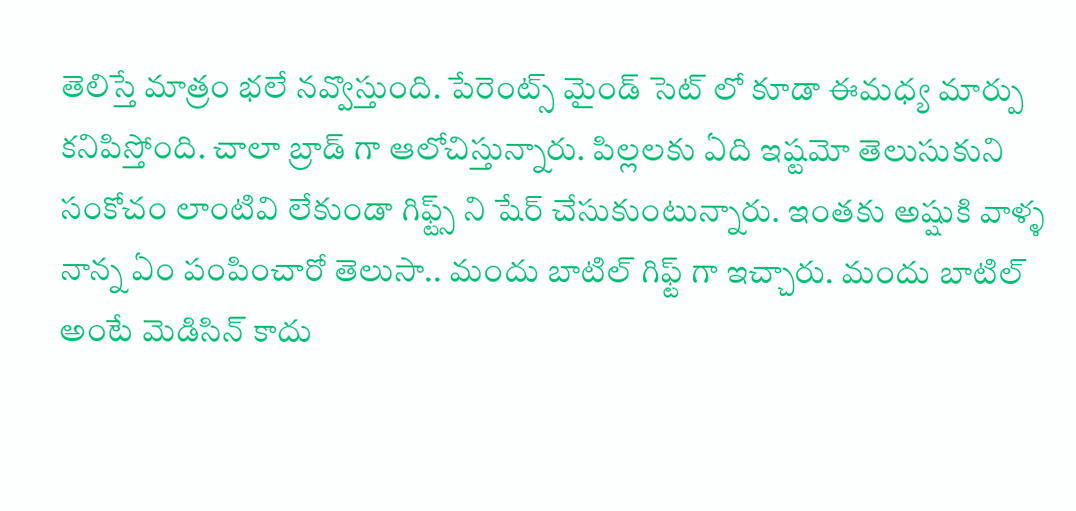తెలిస్తే మాత్రం భలే నవ్వొస్తుంది. పేరెంట్స్ మైండ్ సెట్ లో కూడా ఈమధ్య మార్పు కనిపిస్తోంది. చాలా బ్రాడ్ గా ఆలోచిస్తున్నారు. పిల్లలకు ఏది ఇష్టమో తెలుసుకుని సంకోచం లాంటివి లేకుండా గిఫ్ట్స్ ని షేర్ చేసుకుంటున్నారు. ఇంతకు అష్షుకి వాళ్ళ నాన్న ఏం పంపించారో తెలుసా.. మందు బాటిల్ గిఫ్ట్ గా ఇచ్చారు. మందు బాటిల్ అంటే మెడిసిన్ కాదు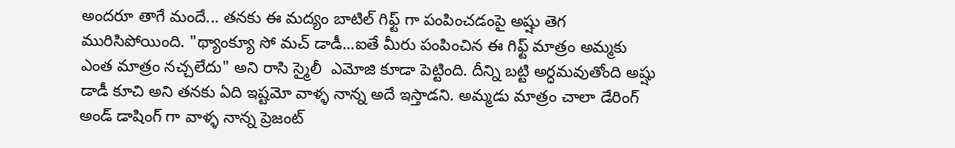అందరూ తాగే మందే... తనకు ఈ మద్యం బాటిల్ గిఫ్ట్ గా పంపించడంపై అష్షు తెగ మురిసిపోయింది. "థ్యాంక్యూ సో మచ్ డాడీ...ఐతే మీరు పంపించిన ఈ గిఫ్ట్ మాత్రం అమ్మకు ఎంత మాత్రం నచ్చలేదు" అని రాసి స్మైలీ  ఎమోజి కూడా పెట్టింది. దీన్ని బట్టి అర్ధమవుతోంది అష్షు డాడీ కూచి అని తనకు ఏది ఇష్టమో వాళ్ళ నాన్న అదే ఇస్తాడని. అమ్మడు మాత్రం చాలా డేరింగ్ అండ్ డాషింగ్ గా వాళ్ళ నాన్న ప్రెజంట్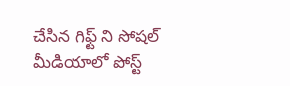చేసిన గిఫ్ట్ ని సోషల్ మీడియాలో పోస్ట్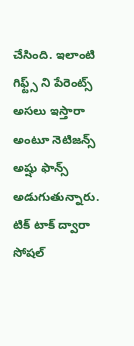చేసింది. ఇలాంటి గిఫ్ట్స్ ని పేరెంట్స్ అసలు ఇస్తారా అంటూ నెటిజన్స్ అష్షు ఫాన్స్ అడుగుతున్నారు.  టిక్ టాక్ ద్వారా సోషల్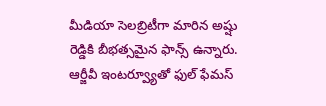మీడియా సెలబ్రిటీగా మారిన అష్షు రెడ్డికి బీభత్సమైన ఫాన్స్ ఉన్నారు. ఆర్జీవీ ఇంటర్వ్యూతో ఫుల్ ఫేమస్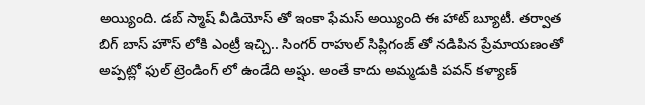అయ్యింది. డబ్ స్మాష్ వీడియోస్ తో ఇంకా ఫేమస్ అయ్యింది ఈ హాట్ బ్యూటీ. తర్వాత బిగ్ బాస్ హౌస్ లోకి ఎంట్రీ ఇచ్చి.. సింగర్ రాహుల్ సిప్లిగంజ్ తో నడిపిన ప్రేమాయణంతో అప్పట్లో ఫుల్ ట్రెండింగ్ లో ఉండేది అష్షు. అంతే కాదు అమ్మడుకి పవన్ కళ్యాణ్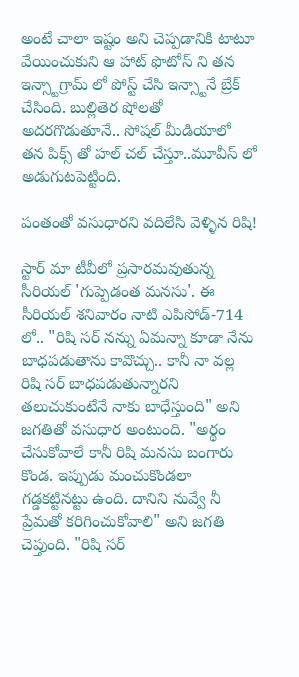అంటే చాలా ఇష్టం అని చెప్పడానికి టాటూ వేయించుకుని ఆ హాట్ ఫొటోస్ ని తన ఇన్స్టాగ్రామ్ లో పోస్ట్ చేసి ఇన్స్టానే బ్రేక్ చేసింది. బుల్లితెర షోలతో  అదరగొడుతూనే.. సోషల్ మీడియాలో తన పిక్స్ తో హల్ చల్ చేస్తూ..మూవీస్ లో అడుగుటపెట్టింది.

పంతంతో వసుధారని వదిలేసి వెళ్ళిన రిషి!

స్టార్ మా టీవీలో ప్రసారమవుతున్న సీరియల్ ‌'గుప్పెడంత మనసు'. ఈ సీరియల్ శనివారం నాటి ఎపిసోడ్‌-714 లో.. "రిషి సర్ నన్ను ఏమన్నా కూడా నేను బాధపడుతాను కావొచ్చు.. కానీ నా వల్ల రిషి సర్ బాధపడుతున్నారని తలుచుకుంటేనే నాకు బాధేస్తుంది" అని జగతితో వసుధార అంటుంది. "అర్థం చేసుకోవాలే కానీ రిషి మనసు బంగారు కొండ. ఇప్పుడు మంచుకొండలా గడ్డకట్టినట్టు ఉంది. దానిని నువ్వే నీ ప్రేమతో కరిగించుకోవాలి" అని జగతి చెప్తుంది. "రిషి సర్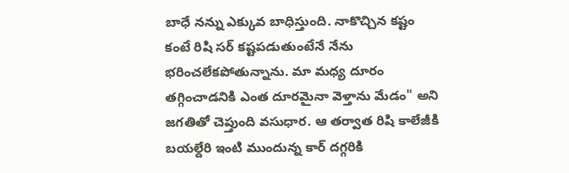బాధే నన్ను ఎక్కువ బాధిస్తుంది. నాకొచ్చిన కష్టం కంటే రిషి సర్ కష్టపడుతుంటేనే నేను భరించలేకపోతున్నాను. మా మధ్య దూరం తగ్గించాడనికి ఎంత దూరమైనా వెళ్తాను మేడం" అని జగతితో చెప్తుంది వసుధార. ఆ తర్వాత రిషి కాలేజీకి బయల్దేరి ఇంటి ముందున్న కార్ దగ్గరికి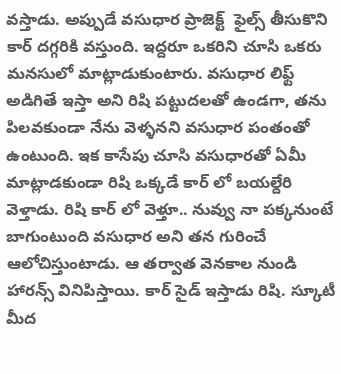వస్తాడు. అప్పుడే వసుధార ప్రాజెక్ట్  ఫైల్స్ తీసుకొని కార్ దగ్గరికి వస్తుంది. ఇద్దరూ ఒకరిని చూసి ఒకరు మనసులో మాట్లాడుకుంటారు. వసుధార లిఫ్ట్ అడిగితే ఇస్తా అని రిషి పట్టుదలతో ఉండగా, తను పిలవకుండా నేను వెళ్ళనని వసుధార పంతంతో ఉంటుంది. ఇక కాసేపు చూసి వసుధారతో ఏమీ మాట్లాడకుండా రిషి ఒక్కడే కార్ లో బయల్దేరి వెళ్తాడు. రిషి కార్ లో వెళ్తూ.. నువ్వు నా పక్కనుంటే బాగుంటుంది వసుధార అని తన గురించే ఆలోచిస్తుంటాడు. ఆ తర్వాత వెనకాల నుండి హారన్స్ వినిపిస్తాయి. కార్ సైడ్ ఇస్తాడు రిషి. స్కూటీ మీద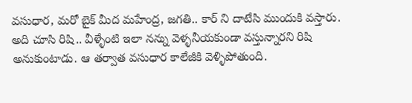వసుధార, మరో బైక్ మీద మహేంద్ర, జగతి.. కార్ ని దాటేసి ముందుకి వస్తారు. అది చూసి రిషి.. వీళ్ళేంటి ఇలా నన్ను వెళ్ళనీయకుండా వస్తున్నారని రిషి అనుకుంటాడు. ఆ తర్వాత వసుధార కాలేజీకి వెళ్ళిపోతుంది.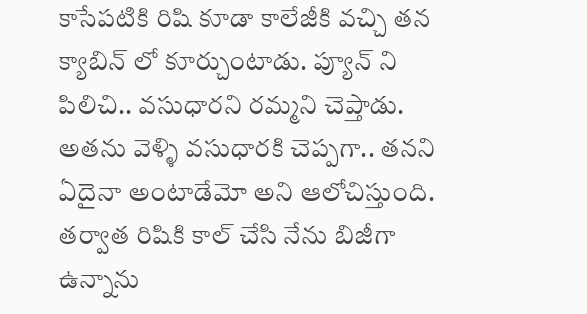కాసేపటికి రిషి కూడా కాలేజీకి వచ్చి తన క్యాబిన్ లో కూర్చుంటాడు. ప్యూన్ ని పిలిచి.. వసుధారని రమ్మని చెప్తాడు. అతను వెళ్ళి వసుధారకి చెప్పగా.. తనని ఏదైనా అంటాడేమో అని ఆలోచిస్తుంది. తర్వాత రిషికి కాల్ చేసి నేను బిజీగా ఉన్నాను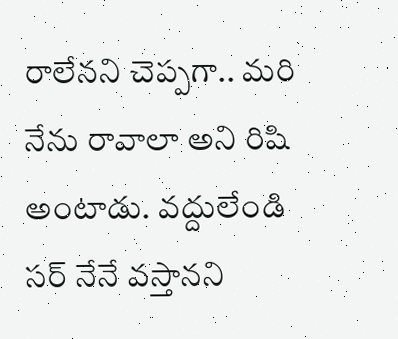రాలేనని చెప్పగా.. మరి నేను రావాలా అని రిషి అంటాడు. వద్దులేండి సర్ నేనే వస్తానని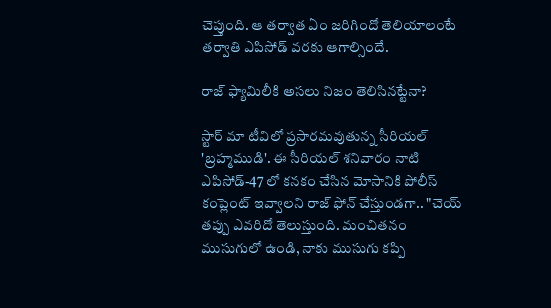చెప్తుంది. ఆ తర్వాత ఏం జరిగిందో తెలియాలంటే తర్వాతి ఎపిసోడ్ వరకు ఆగాల్సిందే.

రాజ్ ఫ్యామిలీకి అసలు నిజం‌ తెలిసినట్టేనా?

స్టార్ మా టీవిలో ప్రసారమవుతున్న సీరియల్ 'బ్రహ్మముడి'. ఈ సీరియల్ శనివారం నాటి ఎపిసోడ్-47 లో కనకం చేసిన మోసానికి పోలీస్ కంప్లెంట్ ఇవ్వాలని రాజ్ ఫోన్ చేస్తుండగా.. "చెయ్ తప్పు ఎవరిదో తెలుస్తుంది. మంచితనం ముసుగులో ఉండి, నాకు ముసుగు కప్పి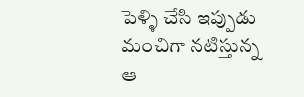పెళ్ళి చేసి ఇప్పుడు మంచిగా నటిస్తున్న ఆ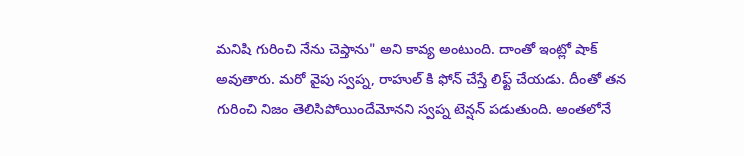మనిషి గురించి నేను చెప్తాను" అని కావ్య అంటుంది. దాంతో ఇంట్లో షాక్ అవుతారు. మరో వైపు స్వప్న, రాహుల్ కి ఫోన్ చేస్తే లిఫ్ట్ చేయడు. దీంతో తన గురించి నిజం తెలిసిపోయిందేమోనని స్వప్న టెన్షన్ పడుతుంది. అంతలోనే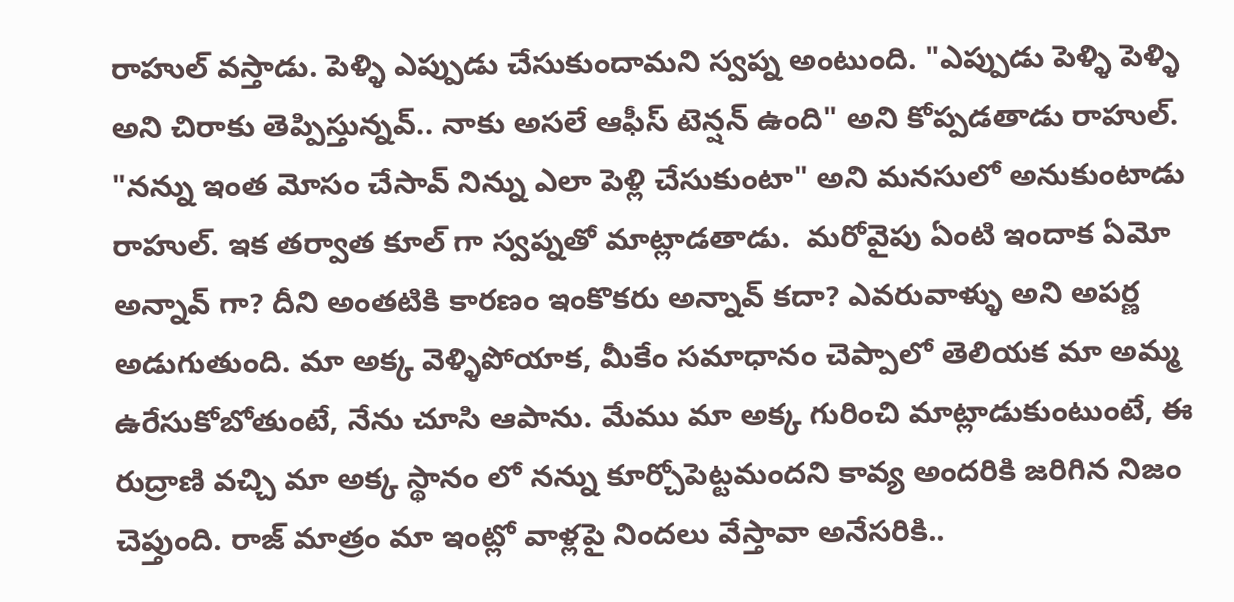రాహుల్ వస్తాడు. పెళ్ళి ఎప్పుడు చేసుకుందామని స్వప్న అంటుంది. "ఎప్పుడు పెళ్ళి పెళ్ళి అని చిరాకు తెప్పిస్తున్నవ్.. నాకు అసలే ఆఫీస్ టెన్షన్ ఉంది" అని కోప్పడతాడు రాహుల్. "నన్ను ఇంత మోసం చేసావ్ నిన్ను ఎలా పెళ్లి చేసుకుంటా" అని మనసులో అనుకుంటాడు రాహుల్. ఇక తర్వాత కూల్ గా స్వప్నతో మాట్లాడతాడు.  మరోవైపు ఏంటి ఇందాక ఏమో అన్నావ్ గా? దీని అంతటికి కారణం ఇంకొకరు అన్నావ్ కదా? ఎవరువాళ్ళు అని అపర్ణ అడుగుతుంది. మా అక్క వెళ్ళిపోయాక, మీకేం సమాధానం చెప్పాలో తెలియక మా అమ్మ ఉరేసుకోబోతుంటే, నేను చూసి ఆపాను. మేము మా అక్క గురించి మాట్లాడుకుంటుంటే, ఈ రుద్రాణి వచ్చి మా అక్క స్థానం లో నన్ను కూర్చోపెట్టమందని కావ్య అందరికి జరిగిన నిజం చెప్తుంది. రాజ్ మాత్రం మా ఇంట్లో వాళ్లపై నిందలు వేస్తావా అనేసరికి..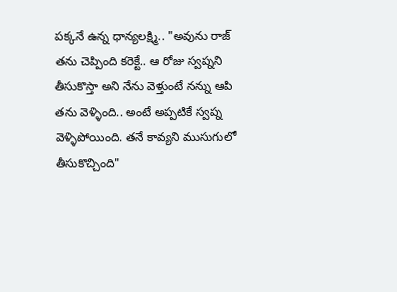పక్కనే ఉన్న ధాన్యలక్ష్మి.. "అవును రాజ్ తను చెప్పింది కరెక్టే.. ఆ రోజు స్వప్నని తీసుకొస్తా అని నేను వెళ్తుంటే నన్ను ఆపి తను వెళ్ళింది.. అంటే అప్పటికే స్వప్న వెళ్ళిపోయింది. తనే కావ్యని ముసుగులో తీసుకొచ్చింది"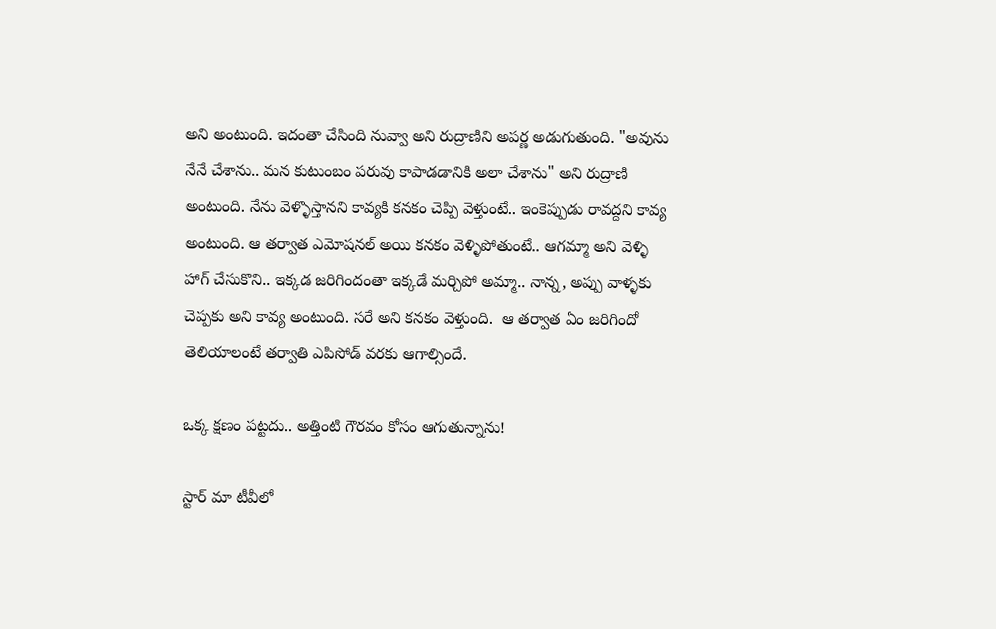అని అంటుంది. ఇదంతా చేసింది నువ్వా అని రుద్రాణిని అపర్ణ అడుగుతుంది. "అవును నేనే చేశాను.. మన కుటుంబం పరువు కాపాడడానికి అలా చేశాను" అని రుద్రాణి అంటుంది. నేను వెళ్ళొస్తానని కావ్యకి కనకం చెప్పి వెళ్తుంటే.. ఇంకెప్పుడు రావద్దని కావ్య అంటుంది. ఆ తర్వాత ఎమోషనల్ అయి కనకం వెళ్ళిపోతుంటే.. ఆగమ్మా అని వెళ్ళి హాగ్ చేసుకొని.. ఇక్కడ జరిగిందంతా ఇక్కడే మర్చిపో అమ్మా.. నాన్న, అప్పు వాళ్ళకు చెప్పకు అని కావ్య అంటుంది. సరే అని కనకం వెళ్తుంది.  ఆ తర్వాత ఏం జరిగిందో తెలియాలంటే తర్వాతి ఎపిసోడ్ వరకు ఆగాల్సిందే.

ఒక్క క్షణం పట్టదు.. అత్తింటి గౌరవం కోసం ఆగుతున్నాను!

స్టార్ మా టీవీలో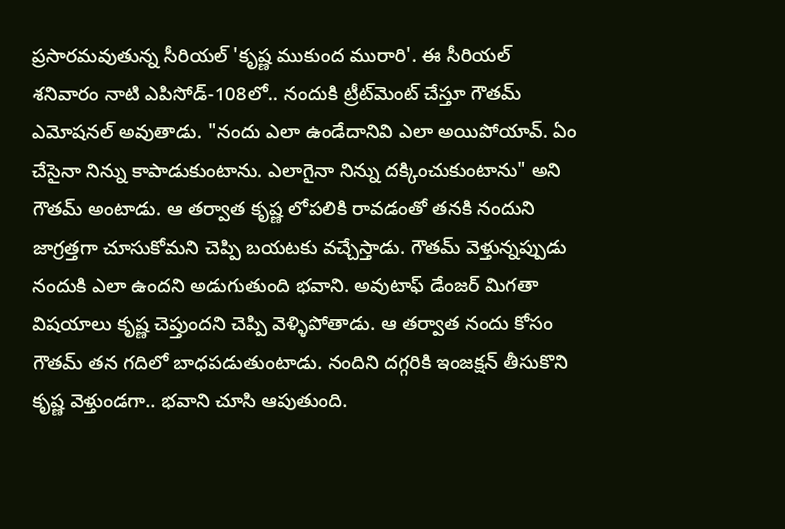ప్రసారమవుతున్న సీరియల్ 'కృష్ణ ముకుంద మురారి'. ఈ సీరియల్ శనివారం నాటి ఎపిసోడ్‌-108లో.. నందుకి ట్రీట్‌మెంట్ చేస్తూ గౌతమ్ ఎమోషనల్ అవుతాడు. "నందు‌ ఎలా ఉండేదానివి ఎలా అయిపోయావ్. ఏం చేసైనా నిన్ను కాపాడుకుంటాను. ఎలాగైనా నిన్ను దక్కించుకుంటాను" అని గౌతమ్ అంటాడు. ఆ తర్వాత కృష్ణ లోపలికి రావడంతో తనకి నందుని జాగ్రత్తగా చూసుకోమని చెప్పి బయటకు వచ్చేస్తాడు. గౌతమ్ వెళ్తున్నప్పుడు నందుకి ఎలా ఉందని అడుగుతుంది భవాని. అవుటాఫ్ డేంజర్ మిగతా విషయాలు కృష్ణ చెప్తుందని చెప్పి వెళ్ళిపోతాడు. ఆ తర్వాత నందు కోసం గౌతమ్ తన గదిలో బాధపడుతుంటాడు. నందిని దగ్గరికి ఇంజక్షన్ తీసుకొని కృష్ణ వెళ్తుండగా.. భవాని చూసి ఆపుతుంది.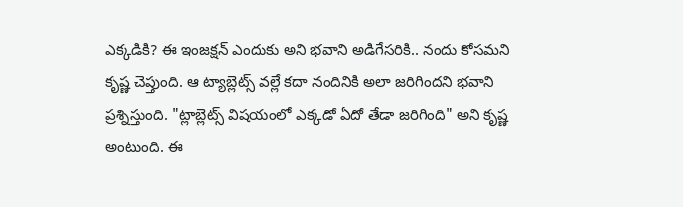ఎక్కడికి? ఈ ఇంజక్షన్ ఎందుకు అని భవాని అడిగేసరికి.. నందు కోసమని కృష్ణ చెప్తుంది. ఆ ట్యాబ్లెట్స్ వల్లే కదా నందినికి అలా జరిగిందని భవాని ప్రశ్నిస్తుంది. "ట్లాబ్లెట్స్ విషయంలో ఎక్కడో ఏదో తేడా జరిగింది" అని కృష్ణ అంటుంది. ఈ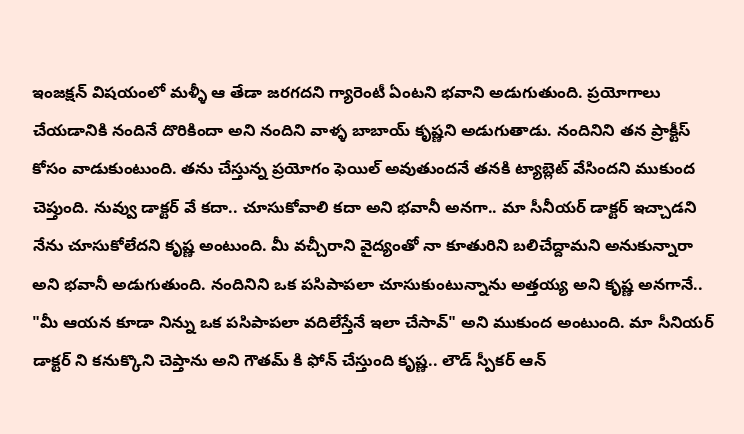ఇంజక్షన్ విషయంలో మళ్ళీ ఆ తేడా జరగదని గ్యారెంటీ ఏంటని భవాని అడుగుతుంది. ప్రయోగాలు చేయడానికి నందినే దొరికిందా అని నందిని వాళ్ళ బాబాయ్ కృష్ణని అడుగుతాడు. నందినిని తన ప్రాక్టీస్ కోసం వాడుకుంటుంది. తను చేస్తున్న ప్రయోగం ఫెయిల్ అవుతుందనే తనకి ట్యాబ్లెట్ వేసిందని ముకుంద చెప్తుంది. నువ్వు డాక్టర్ వే కదా.. చూసుకోవాలి కదా అని భవానీ అనగా.. మా సీనీయర్ డాక్టర్ ఇచ్చాడని నేను చూసుకోలేదని కృష్ణ అంటుంది. మీ వచ్చీరాని వైద్యంతో నా కూతురిని బలిచేద్దామని అనుకున్నారా అని భవానీ అడుగుతుంది. నందినిని ఒక పసిపాపలా చూసుకుంటున్నాను అత్తయ్య అని కృష్ణ అనగానే.. "మీ ఆయన కూడా నిన్ను ఒక పసిపాపలా వదిలేస్తేనే ఇలా చేసావ్" అని ముకుంద అంటుంది. మా సీనియర్ డాక్టర్ ని కనుక్కొని చెప్తాను అని గౌతమ్ కి ఫోన్ చేస్తుంది కృష్ణ.. లౌడ్ స్పీకర్ ఆన్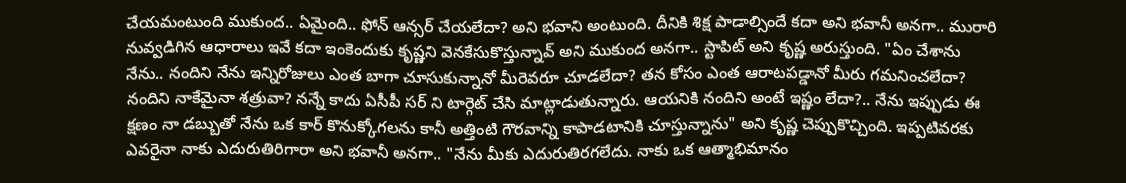చేయమంటుంది ముకుంద.. ఏమైంది.. ఫోన్ ఆన్సర్ చేయలేదా? అని భవాని అంటుంది. దీనికి శిక్ష పాడాల్సిందే కదా అని భవానీ అనగా.. మురారి నువ్వడిగిన ఆధారాలు ఇవే కదా ఇంకెందుకు కృష్ణని వెనకేసుకొస్తున్నావ్ అని ముకుంద అనగా.. స్టాపిట్ అని కృష్ణ అరుస్తుంది. "ఏం చేశాను నేను.. నందిని నేను ఇన్నిరోజులు ఎంత బాగా చూసుకున్నానో‌ మీరెవరూ చూడలేదా? తన కోసం ఎంత ఆరాటపడ్డానో మీరు గమనించలేదా? నందిని నాకేమైనా శత్రువా? నన్నే కాదు ఏసీపీ సర్ ని టార్గెట్ చేసి మాట్లాడుతున్నారు. ఆయనికి నందిని అంటే ఇష్ణం లేదా?.. నేను ఇప్పుడు ఈ క్షణం నా డబ్బుతో నేను ఒక కార్ కొనుక్కోగలను కానీ అత్తింటి గౌరవాన్ని కాపాడటానికి చూస్తున్నాను" అని కృష్ణ చెప్పుకొచ్చింది. ఇప్పటివరకు ఎవరైనా నాకు ఎదురుతిరిగారా అని భవానీ అనగా.. "నేను మీకు ఎదురుతిరగలేదు. నాకు ఒక ఆత్మాభిమానం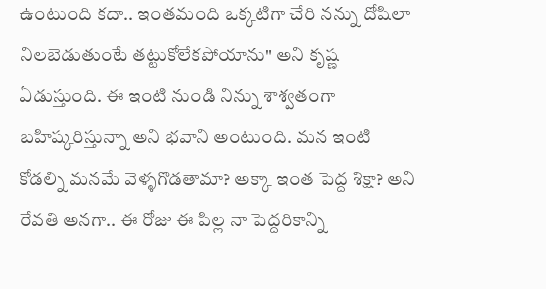ఉంటుంది కదా‌.. ఇంతమంది ఒక్కటిగా చేరి నన్ను దోషిలా నిలబెడుతుంటే తట్టుకోలేకపోయాను" అని కృష్ణ ఏడుస్తుంది. ఈ ఇంటి నుండి నిన్ను శాశ్వతంగా బహిష్కరిస్తున్నా అని భవాని అంటుంది. మన ఇంటి కోడల్ని మనమే వెళ్ళగొడతామా? అక్కా ఇంత పెద్ద శిక్షా? అని రేవతి అనగా.. ఈ రోజు ఈ పిల్ల నా పెద్దరికాన్ని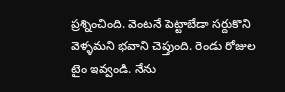ప్రశ్నించింది. వెంటనే పెట్టాబేడా సర్దుకొని వెళ్ళమని భవాని చెప్తుంది. రెండు రోజుల టైం ఇవ్వండి. నేను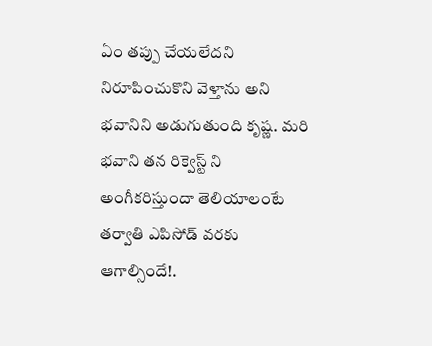ఏం తప్పు చేయలేదని నిరూపించుకొని వెళ్తాను అని భవానిని అడుగుతుంది కృష్ణ. మరి భవాని తన రిక్వెస్ట్ ని అంగీకరిస్తుందా తెలియాలంటే తర్వాతి ఎపిసోడ్ వరకు ఆగాల్సిందే!.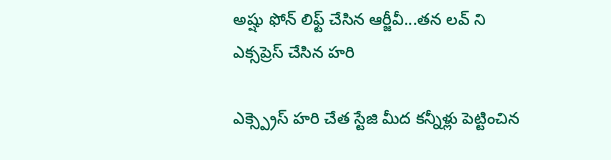అష్షు ఫోన్ లిఫ్ట్ చేసిన ఆర్జీవీ...తన లవ్ ని ఎక్సప్రెస్ చేసిన హరి

ఎక్స్ప్రెస్ హరి చేత స్టేజి మీద కన్నీళ్లు పెట్టించిన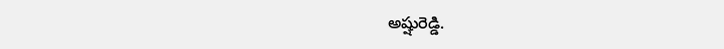అష్షురెడ్డి.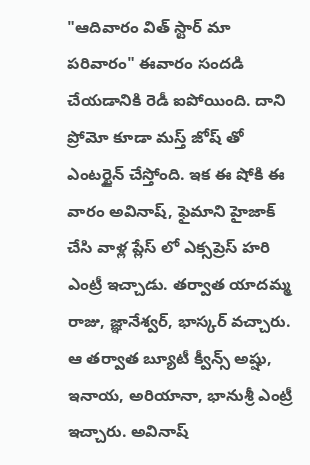"ఆదివారం విత్ స్టార్ మా పరివారం" ఈవారం సందడి చేయడానికి రెడీ ఐపోయింది. దాని ప్రోమో కూడా మస్త్ జోష్ తో ఎంటర్టైన్ చేస్తోంది. ఇక ఈ షోకి ఈ వారం అవినాష్, ఫైమాని హైజాక్ చేసి వాళ్ల ప్లేస్ లో ఎక్సప్రెస్ హరి ఎంట్రీ ఇచ్చాడు. తర్వాత యాదమ్మ రాజు, జ్ఞానేశ్వర్, భాస్కర్ వచ్చారు. ఆ తర్వాత బ్యూటీ క్వీన్స్ అష్షు, ఇనాయ, అరియానా, భానుశ్రీ ఎంట్రీ ఇచ్చారు. అవినాష్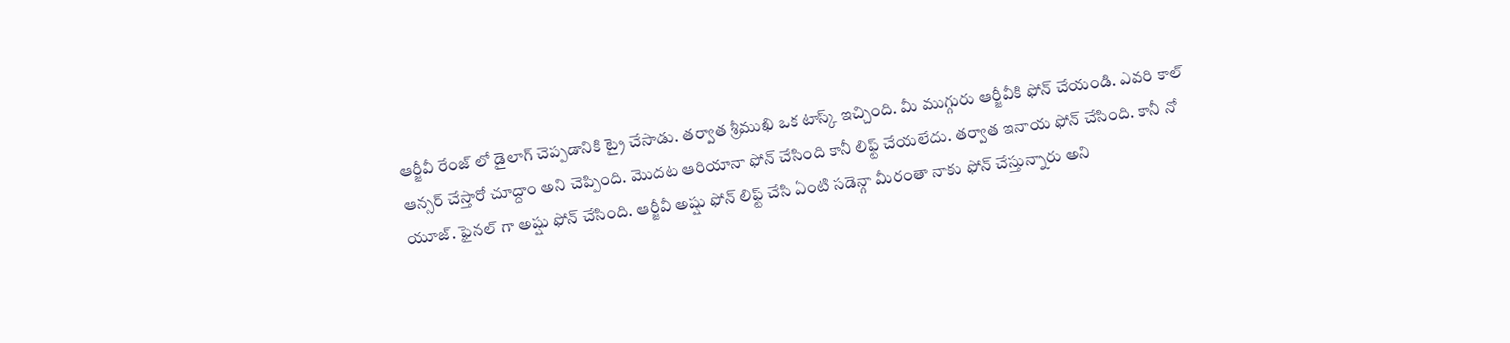ఆర్జీవీ రేంజ్ లో డైలాగ్ చెప్పడానికి ట్రై చేసాడు. తర్వాత శ్రీముఖి ఒక టాస్క్ ఇచ్చింది. మీ ముగ్గురు ఆర్జీవీకి ఫోన్ చేయండి. ఎవరి కాల్ ఆన్సర్ చేస్తారో చూద్దాం అని చెప్పింది. మొదట ఆరియానా ఫోన్ చేసింది కానీ లిఫ్ట్ చేయలేదు. తర్వాత ఇనాయ ఫోన్ చేసింది. కానీ నో యూజ్. ఫైనల్ గా అష్షు ఫోన్ చేసింది. ఆర్జీవీ అష్షు ఫోన్ లిఫ్ట్ చేసి ఏంటి సడెన్గా మీరంతా నాకు ఫోన్ చేస్తున్నారు అని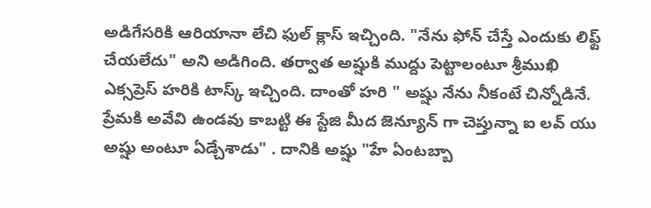అడిగేసరికి ఆరియానా లేచి ఫుల్ క్లాస్ ఇచ్చింది. "నేను ఫోన్ చేస్తే ఎందుకు లిఫ్ట్ చేయలేదు" అని అడిగింది. తర్వాత అష్షుకి ముద్దు పెట్టాలంటూ శ్రీముఖి ఎక్సప్రెస్ హరికి టాస్క్ ఇచ్చింది. దాంతో హరి " అష్షు నేను నీకంటే చిన్నోడినే. ప్రేమకి అవేవి ఉండవు కాబట్టి ఈ స్టేజి మీద జెన్యూన్ గా చెప్తున్నా ఐ లవ్ యు అష్షు అంటూ ఏడ్చేశాడు" . దానికి అష్షు "హే ఏంటబ్బా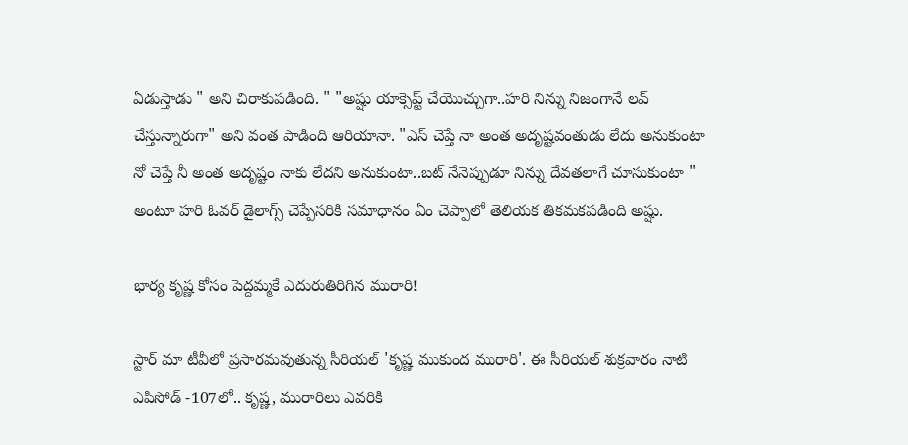ఏడుస్తాడు " అని చిరాకుపడింది. " "అష్షు యాక్సెప్ట్ చేయొచ్చుగా..హరి నిన్ను నిజంగానే లవ్ చేస్తున్నారుగా" అని వంత పాడింది ఆరియానా. "ఎస్ చెప్తే నా అంత అదృష్టవంతుడు లేదు అనుకుంటా నో చెప్తే నీ అంత అదృష్టం నాకు లేదని అనుకుంటా..బట్ నేనెప్పుడూ నిన్ను దేవతలాగే చూసుకుంటా " అంటూ హరి ఓవర్ డైలాగ్స్ చెప్పేసరికి సమాధానం ఏం చెప్పాలో తెలియక తికమకపడింది అష్షు.

భార్య కృష్ణ కోసం పెద్దమ్మకే ఎదురుతిరిగిన మురారి!

స్టార్ మా టీవీలో ప్రసారమవుతున్న సీరియల్ 'కృష్ణ ముకుంద మురారి'. ఈ సీరియల్ శుక్రవారం నాటి ఎపిసోడ్ -107లో.. కృష్ణ, మురారిలు ఎవరికి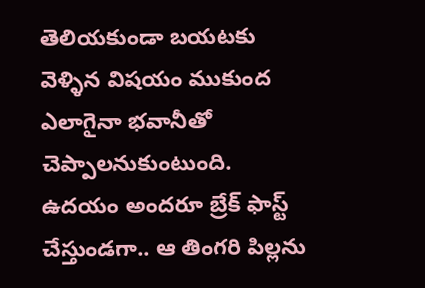తెలియకుండా బయటకు వెళ్ళిన విషయం ముకుంద ఎలాగైనా భవానీతో చెప్పాలనుకుంటుంది. ఉదయం అందరూ బ్రేక్ ఫాస్ట్ చేస్తుండగా.. ఆ తింగరి పిల్లను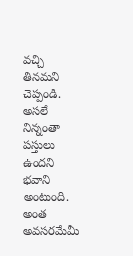వచ్చి తినమని చెప్పండి. అసలే నిన్నంతా పస్తులు ఉందని భవాని అంటుంది. అంత అవసరమేమీ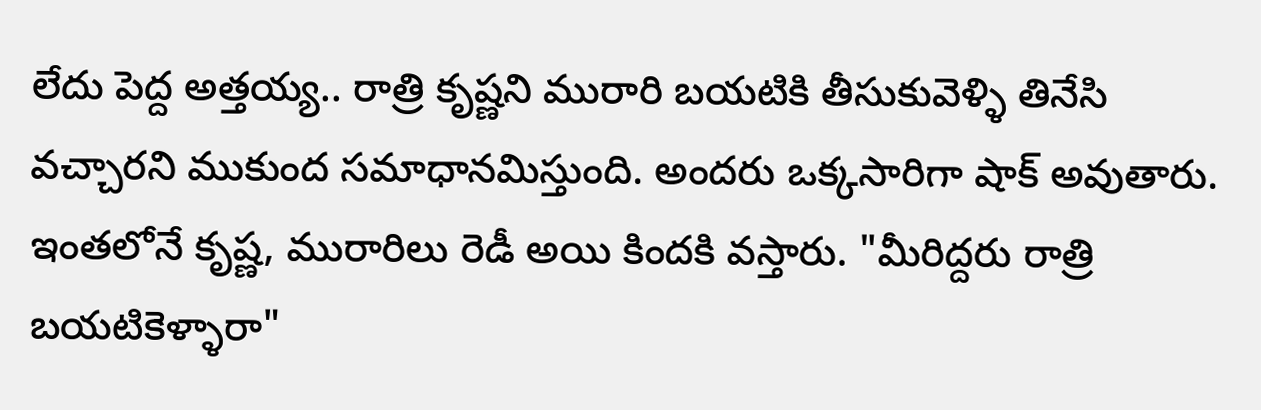లేదు పెద్ద అత్తయ్య.. రాత్రి కృష్ణని మురారి బయటికి తీసుకువెళ్ళి తినేసి వచ్చారని ముకుంద సమాధానమిస్తుంది. అందరు ఒక్కసారిగా షాక్ అవుతారు. ఇంతలోనే కృష్ణ, మురారిలు రెడీ అయి కిందకి వస్తారు. "మీరిద్దరు రాత్రి బయటికెళ్ళారా"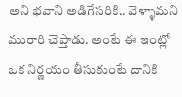అని భవాని అడిగేసరికి.. వెళ్ళామని మురారి చెప్తాడు. అంటే ఈ ఇంట్లో ఒక నిర్ణయం తీసుకుంటే దానికి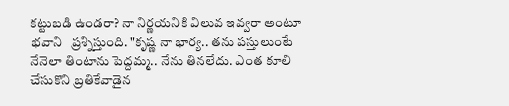కట్టుబడి ఉండరా? నా నిర్ణయనికి విలువ ఇవ్వరా అంటూ భవాని   ప్రశ్నిస్తుంది. "కృష్ణ నా భార్య.. తను పస్తులుంటే నేనెలా తింటాను పెద్దమ్మ.. నేను తినలేదు‌. ఎంత కూలి చేసుకొని బ్రతికేవాడైన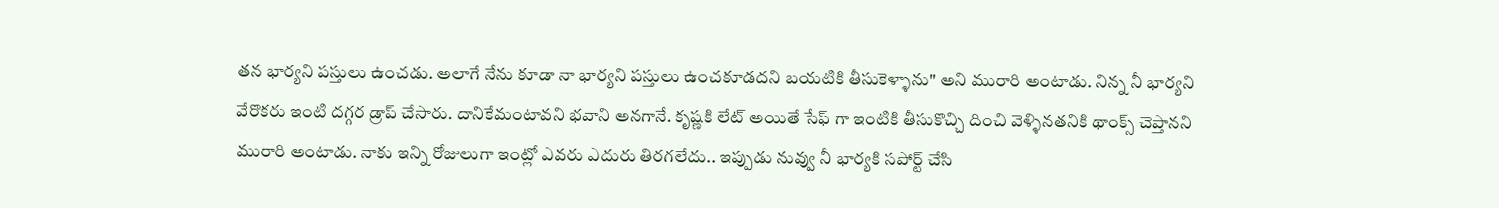తన భార్యని పస్తులు ఉంచడు. అలాగే నేను కూడా నా భార్యని పస్తులు ఉంచకూడదని బయటికి తీసుకెళ్ళాను" అని మురారి అంటాడు. నిన్న నీ భార్యని వేరొకరు ఇంటి దగ్గర డ్రాప్ చేసారు. దానికేమంటావని భవాని అనగానే. కృష్ణకి లేట్ అయితే సేఫ్ గా ఇంటికి తీసుకొచ్చి దించి వెళ్ళినతనికి థాంక్స్ చెప్తానని మురారి అంటాడు. నాకు ఇన్ని రోజులుగా ఇంట్లో ఎవరు ఎదురు తిరగలేదు.. ఇప్పుడు నువ్వు నీ భార్యకి సపోర్ట్ చేసి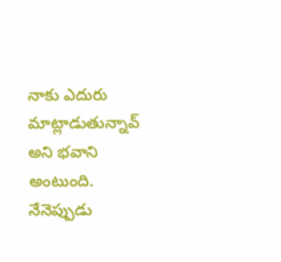నాకు ఎదురు మాట్లాడుతున్నావ్ అని భవాని అంటుంది. నేనెప్పుడు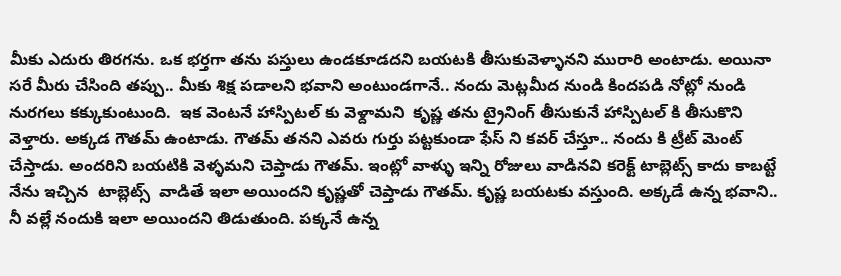మీకు ఎదురు తిరగను. ఒక భర్తగా తను పస్తులు ఉండకూడదని బయటకి తీసుకువెళ్ళానని మురారి అంటాడు. అయినా సరే మీరు చేసింది తప్పు.. మీకు శిక్ష పడాలని భవాని అంటుండగానే.. నందు మెట్లమీద నుండి కిందపడి నోట్లో నుండి నురగలు కక్కుకుంటుంది.  ఇక వెంటనే హాస్పిటల్ కు వెళ్దామని  కృష్ణ తను ట్రైనింగ్ తీసుకునే హాస్పిటల్ కి తీసుకొని వెళ్తారు. అక్కడ గౌతమ్ ఉంటాడు. గౌతమ్ తనని ఎవరు గుర్తు పట్టకుండా ఫేస్ ని కవర్ చేస్తూ.. నందు కి ట్రీట్ మెంట్ చేస్తాడు. అందరిని బయటికి వెళ్ళమని చెప్తాడు గౌతమ్. ఇంట్లో వాళ్ళు ఇన్ని రోజులు వాడినవి కరెక్ట్ టాబ్లెట్స్ కాదు కాబట్టే నేను ఇచ్చిన  టాబ్లెట్స్  వాడితే ఇలా అయిందని కృష్ణతో చెప్తాడు గౌతమ్. కృష్ణ బయటకు వస్తుంది. అక్కడే ఉన్న భవాని.. నీ వల్లే నందుకి ఇలా అయిందని తిడుతుంది. పక్కనే ఉన్న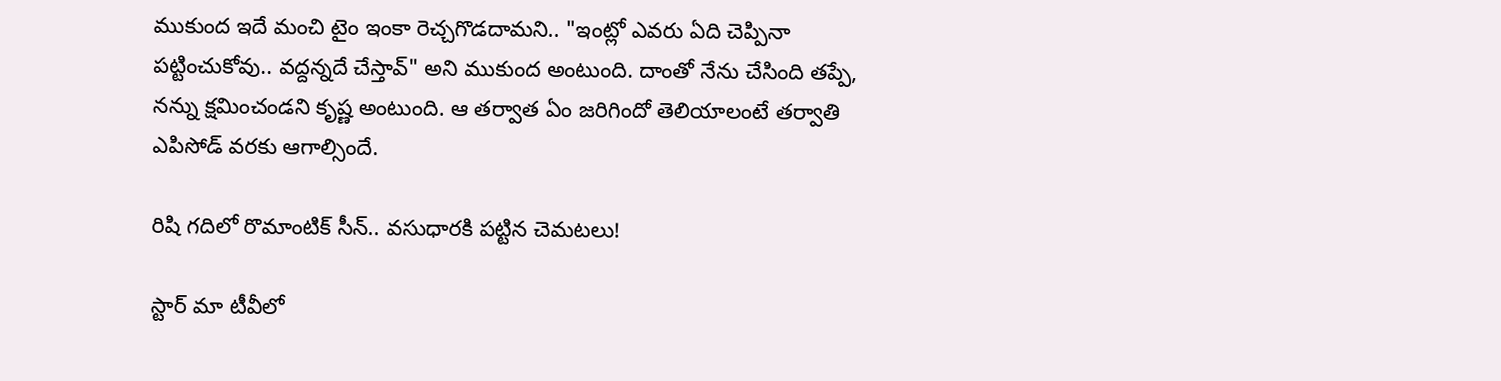ముకుంద ఇదే మంచి టైం ఇంకా రెచ్చగొడదామని.. "ఇంట్లో ఎవరు ఏది చెప్పినా పట్టించుకోవు.. వద్దన్నదే చేస్తావ్" అని ముకుంద అంటుంది. దాంతో నేను చేసింది తప్పే, నన్ను క్షమించండని కృష్ణ అంటుంది. ఆ తర్వాత ఏం జరిగిందో తెలియాలంటే తర్వాతి ఎపిసోడ్ వరకు ఆగాల్సిందే.

రిషి గదిలో రొమాంటిక్ సీన్.. వసుధారకి పట్టిన చెమటలు!

స్టార్ మా టీవీలో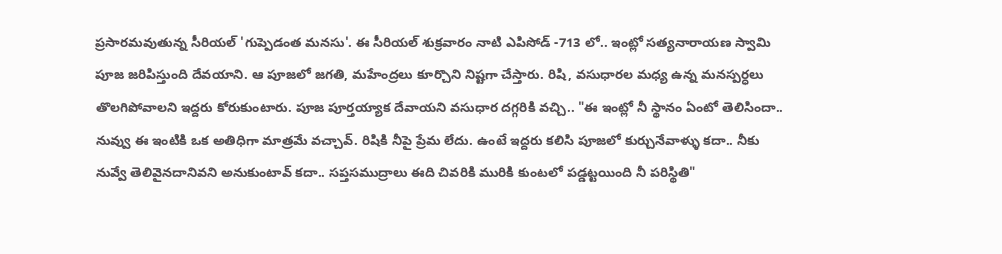ప్రసారమవుతున్న సీరియల్ 'గుప్పెడంత మనసు'. ఈ సీరియల్ శుక్రవారం నాటి ఎపిసోడ్ -713 లో.. ఇంట్లో సత్యనారాయణ స్వామి పూజ జరిపిస్తుంది దేవయాని. ఆ పూజలో జగతి, మహేంద్రలు కూర్చొని నిష్టగా చేస్తారు. రిషి, వసుధారల మధ్య ఉన్న మనస్పర్ధలు తొలగిపోవాలని ఇద్దరు కోరుకుంటారు. పూజ పూర్తయ్యాక దేవాయని వసుధార దగ్గరికి వచ్చి.. "ఈ ఇంట్లో నీ స్థానం ఏంటో తెలిసిందా.. నువ్వు ఈ ఇంటికి ఒక అతిధిగా మాత్రమే వచ్చావ్. రిషికి నీపై ప్రేమ లేదు. ఉంటే ఇద్దరు కలిసి పూజలో కుర్చునేవాళ్ళు కదా.. నీకు నువ్వే తెలివైనదానివని అనుకుంటావ్ కదా.. సప్తసముద్రాలు ఈది చివరికి మురికి కుంటలో పడ్డట్టయింది నీ పరిస్థితి"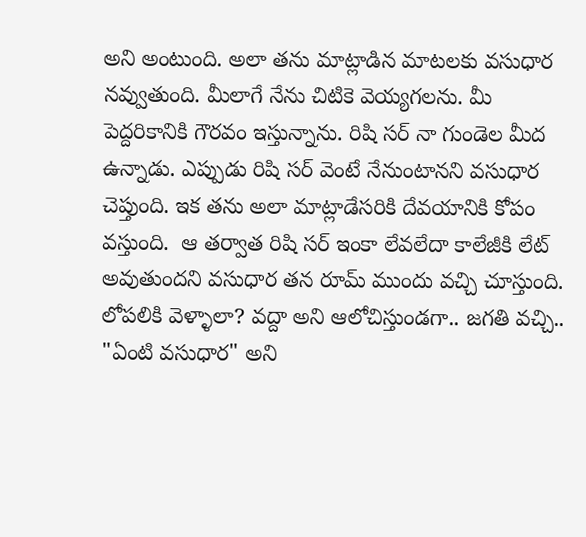అని అంటుంది. అలా తను మాట్లాడిన మాటలకు వసుధార నవ్వుతుంది. మీలాగే నేను చిటికె వెయ్యగలను. మీ పెద్దరికానికి గౌరవం ఇస్తున్నాను. రిషి సర్ నా గుండెల మీద ఉన్నాడు. ఎప్పుడు రిషి సర్ వెంటే నేనుంటానని వసుధార చెప్తుంది. ఇక తను అలా మాట్లాడేసరికి దేవయానికి కోపం వస్తుంది.  ఆ తర్వాత రిషి సర్ ఇంకా లేవలేదా కాలేజీకి లేట్ అవుతుందని వసుధార తన రూమ్ ముందు వచ్చి చూస్తుంది. లోపలికి వెళ్ళాలా? వద్దా అని ఆలోచిస్తుండగా.. జగతి వచ్చి.. "ఏంటి వసుధార" అని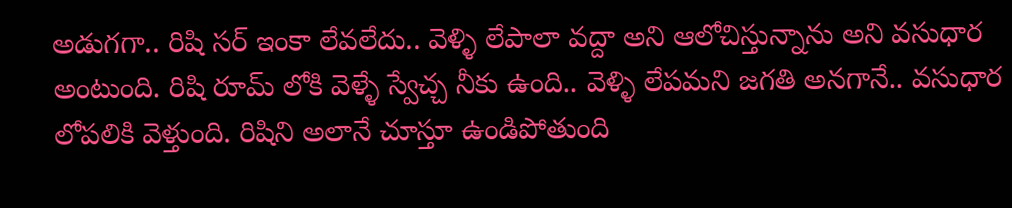అడుగగా.. రిషి సర్ ఇంకా లేవలేదు.. వెళ్ళి లేపాలా వద్దా అని ఆలోచిస్తున్నాను అని వసుధార అంటుంది. రిషి రూమ్ లోకి వెళ్ళే స్వేచ్చ నీకు ఉంది.. వెళ్ళి లేపమని జగతి అనగానే.. వసుధార లోపలికి వెళ్తుంది. రిషిని అలానే చూస్తూ ఉండిపోతుంది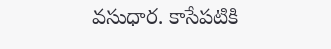వసుధార. కాసేపటికి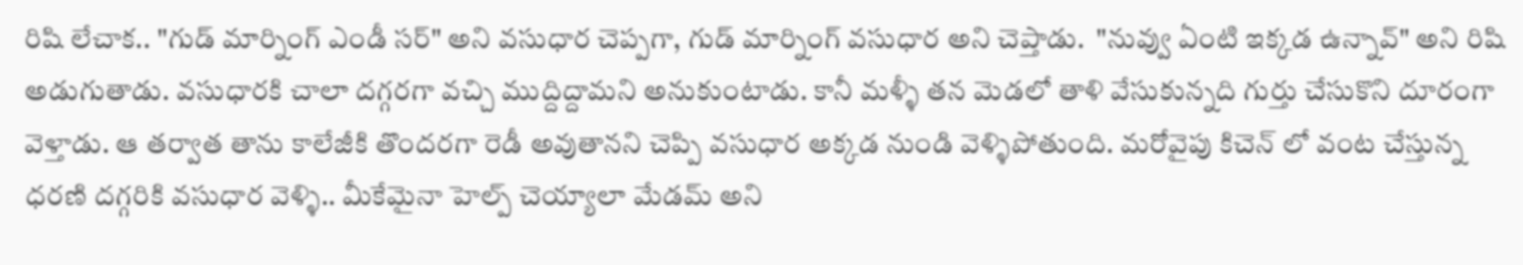రిషి లేచాక.. "గుడ్ మార్నింగ్ ఎండీ సర్" అని వసుధార చెప్పగా, గుడ్ మార్నింగ్ వసుధార అని చెప్తాడు.  "నువ్వు ఏంటి ఇక్కడ ఉన్నావ్" అని రిషి అడుగుతాడు. వసుధారకి చాలా దగ్గరగా వచ్చి ముద్దిద్దామని అనుకుంటాడు. కానీ మళ్ళీ తన మెడలో తాళి వేసుకున్నది గుర్తు చేసుకొని దూరంగా వెళ్తాడు. ఆ తర్వాత తాను కాలేజీకి తొందరగా రెడీ అవుతానని చెప్పి వసుధార అక్కడ నుండి వెళ్ళిపోతుంది. మరోవైపు కిచెన్ లో వంట చేస్తున్న ధరణి దగ్గరికి వసుధార వెళ్ళి.. మీకేమైనా హెల్ప్ చెయ్యాలా మేడమ్ అని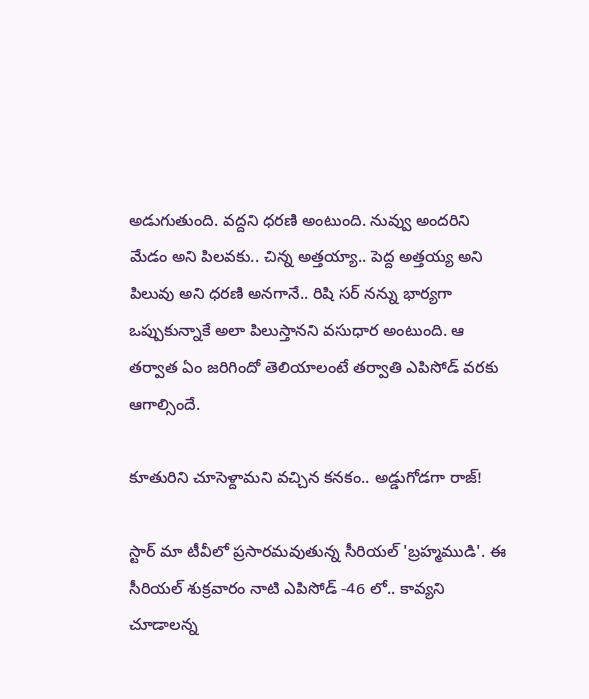అడుగుతుంది. వద్దని ధరణి అంటుంది. నువ్వు అందరిని మేడం అని పిలవకు.. చిన్న అత్తయ్యా.. పెద్ద అత్తయ్య అని పిలువు అని ధరణి అనగానే.. రిషి సర్ నన్ను భార్యగా ఒప్పుకున్నాకే అలా పిలుస్తానని వసుధార అంటుంది. ఆ తర్వాత ఏం జరిగిందో తెలియాలంటే తర్వాతి ఎపిసోడ్ వరకు ఆగాల్సిందే.

కూతురిని చూసెళ్దామని వచ్చిన కనకం.. అడ్డుగోడగా రాజ్!

స్టార్ మా టీవీలో ప్రసారమవుతున్న సీరియల్ 'బ్రహ్మముడి'. ఈ సీరియల్ శుక్రవారం నాటి ఎపిసోడ్ -46 లో.. కావ్యని చూడాలన్న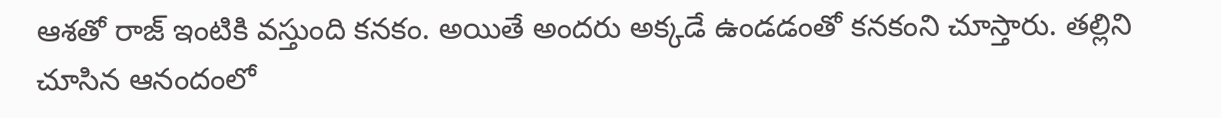ఆశతో రాజ్ ఇంటికి వస్తుంది కనకం. అయితే అందరు అక్కడే ఉండడంతో కనకంని చూస్తారు. తల్లిని చూసిన ఆనందంలో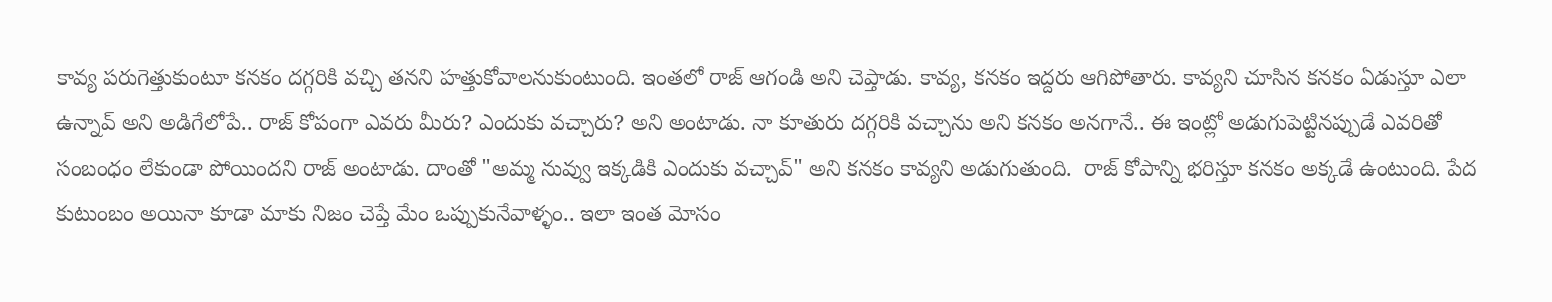కావ్య పరుగెత్తుకుంటూ కనకం దగ్గరికి వచ్చి తనని హత్తుకోవాలనుకుంటుంది. ఇంతలో రాజ్ ఆగండి అని చెప్తాడు. కావ్య, కనకం ఇద్దరు ఆగిపోతారు. కావ్యని చూసిన కనకం ఏడుస్తూ ఎలా ఉన్నావ్ అని అడిగేలోపే.. రాజ్ కోపంగా ఎవరు మీరు? ఎందుకు వచ్చారు? అని అంటాడు. నా కూతురు దగ్గరికి వచ్చాను అని కనకం అనగానే.. ఈ ఇంట్లో అడుగుపెట్టినప్పుడే ఎవరితో సంబంధం లేకుండా పోయిందని రాజ్ అంటాడు. దాంతో "అమ్మ నువ్వు ఇక్కడికి ఎందుకు వచ్చావ్" అని కనకం కావ్యని అడుగుతుంది.  రాజ్ కోపాన్ని భరిస్తూ కనకం అక్కడే ఉంటుంది. పేద కుటుంబం అయినా కూడా మాకు నిజం చెప్తే మేం ఒప్పుకునేవాళ్ళం.. ఇలా ఇంత మోసం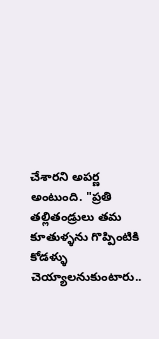చేశారని అపర్ణ అంటుంది. "ప్రతి తల్లితండ్రులు తమ కూతుళ్ళను గొప్పింటికి కోడళ్ళు చెయ్యాలనుకుంటారు..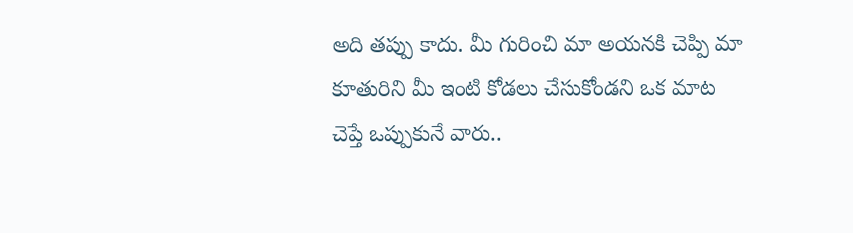అది తప్పు కాదు. మీ గురించి మా అయనకి చెప్పి మా కూతురిని మీ ఇంటి కోడలు చేసుకోండని ఒక మాట చెప్తే ఒప్పుకునే వారు..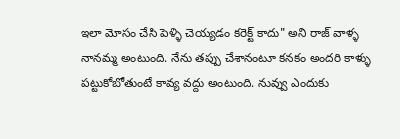ఇలా మోసం చేసి పెళ్ళి చెయ్యడం కరెక్ట్ కాదు" అని రాజ్ వాళ్ళ నానమ్మ అంటుంది. నేను తప్పు చేశానంటూ కనకం అందరి కాళ్ళు పట్టుకోబోతుంటే కావ్య వద్దు అంటుంది. నువ్వు ఎందుకు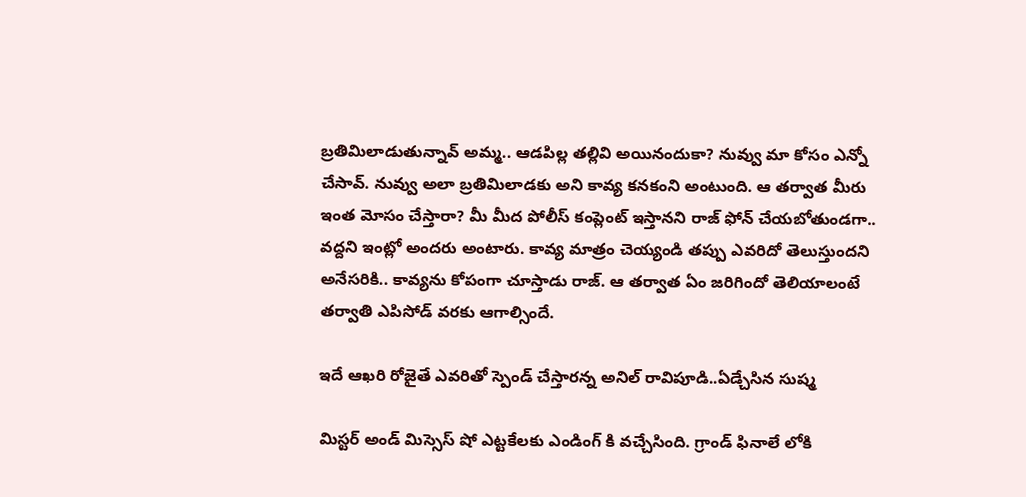బ్రతిమిలాడుతున్నావ్ అమ్మ.. ఆడపిల్ల తల్లివి అయినందుకా? నువ్వు మా కోసం ఎన్నో చేసావ్. నువ్వు అలా బ్రతిమిలాడకు అని కావ్య కనకంని అంటుంది. ఆ తర్వాత మీరు ఇంత మోసం చేస్తారా? మీ మీద పోలీస్ కంప్లెంట్ ఇస్తానని రాజ్ ఫోన్ చేయబోతుండగా.. వద్దని ఇంట్లో అందరు అంటారు. కావ్య మాత్రం చెయ్యండి తప్పు ఎవరిదో తెలుస్తుందని అనేసరికి.. కావ్యను కోపంగా చూస్తాడు రాజ్. ఆ తర్వాత ఏం జరిగిందో తెలియాలంటే తర్వాతి ఎపిసోడ్ వరకు ఆగాల్సిందే.

ఇదే ఆఖరి రోజైతే ఎవరితో స్పెండ్ చేస్తారన్న అనిల్ రావిపూడి..ఏడ్చేసిన సుష్మ

మిస్టర్ అండ్ మిస్సెస్ షో ఎట్టకేలకు ఎండింగ్ కి వచ్చేసింది. గ్రాండ్ ఫినాలే లోకి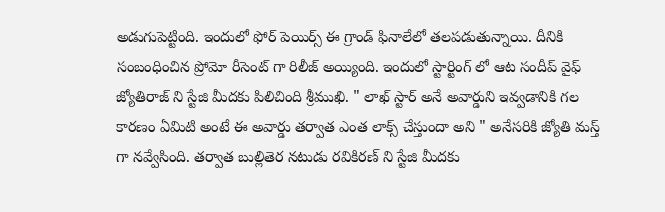అడుగుపెట్టింది. ఇందులో ఫోర్ పెయిర్స్ ఈ గ్రాండ్ ఫినాలేలో తలపడుతున్నాయి. దీనికి సంబంధించిన ప్రోమో రీసెంట్ గా రిలీజ్ అయ్యింది. ఇందులో స్టార్టింగ్ లో ఆట సందీప్ వైఫ్ జ్యోతిరాజ్ ని స్టేజి మీదకు పిలిచింది శ్రీముఖి. " లాఖ్ స్టార్ అనే అవార్డుని ఇవ్వడానికి గల కారణం ఏమిటి అంటే ఈ అవార్డు తర్వాత ఎంత లాక్స్ చేస్తుందా అని " అనేసరికి జ్యోతి మస్త్ గా నవ్వేసింది. తర్వాత బుల్లితెర నటుడు రవికిరణ్ ని స్టేజి మీదకు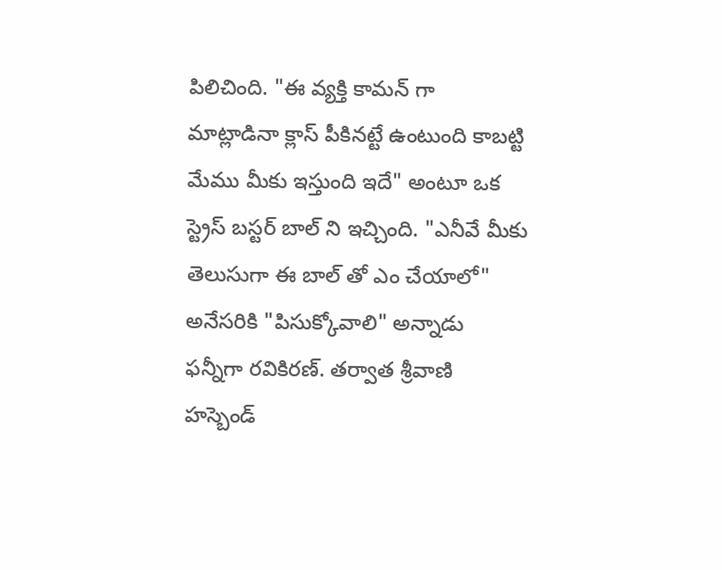పిలిచింది. "ఈ వ్యక్తి కామన్ గా మాట్లాడినా క్లాస్ పీకినట్టే ఉంటుంది కాబట్టి మేము మీకు ఇస్తుంది ఇదే" అంటూ ఒక స్ట్రెస్ బస్టర్ బాల్ ని ఇచ్చింది. "ఎనీవే మీకు తెలుసుగా ఈ బాల్ తో ఎం చేయాలో" అనేసరికి "పిసుక్కోవాలి" అన్నాడు ఫన్నీగా రవికిరణ్. తర్వాత శ్రీవాణి హస్బెండ్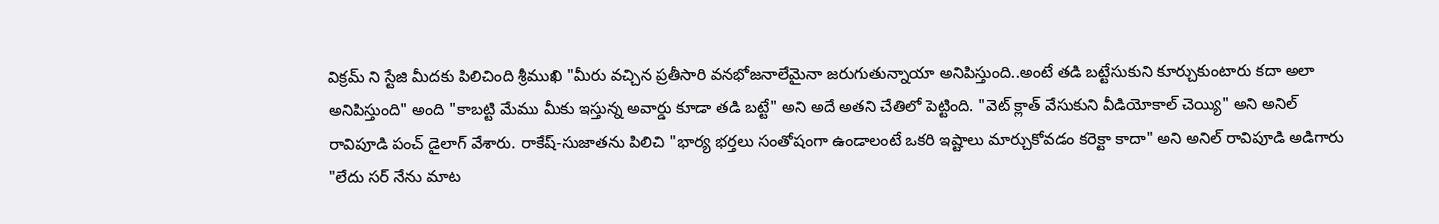విక్రమ్ ని స్టేజి మీదకు పిలిచింది శ్రీముఖి "మీరు వచ్చిన ప్రతీసారి వనభోజనాలేమైనా జరుగుతున్నాయా అనిపిస్తుంది..అంటే తడి బట్టేసుకుని కూర్చుకుంటారు కదా అలా అనిపిస్తుంది" అంది "కాబట్టి మేము మీకు ఇస్తున్న అవార్డు కూడా తడి బట్టే" అని అదే అతని చేతిలో పెట్టింది. "వెట్ క్లాత్ వేసుకుని వీడియోకాల్ చెయ్యి" అని అనిల్ రావిపూడి పంచ్ డైలాగ్ వేశారు. రాకేష్-సుజాతను పిలిచి "భార్య భర్తలు సంతోషంగా ఉండాలంటే ఒకరి ఇష్టాలు మార్చుకోవడం కరెక్టా కాదా" అని అనిల్ రావిపూడి అడిగారు "లేదు సర్ నేను మాట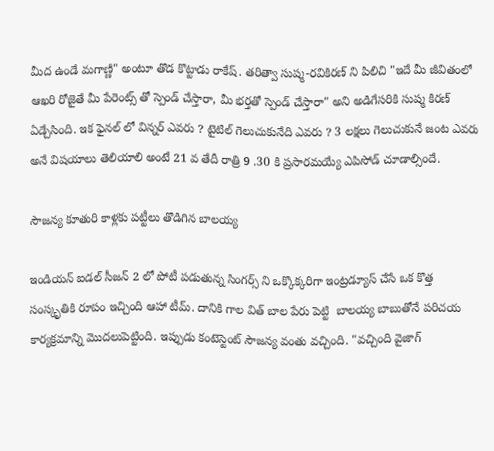మీద ఉండే మగాణ్ణి" అంటూ తొడ కొట్టాడు రాకేష్. తరిత్వా సుష్మ-రవికిరణ్ ని పిలిచి "ఇదే మీ జీవితంలో ఆఖరి రోజైతే మీ పేరెంట్స్ తో స్పెండ్ చేస్తారా, మీ భర్తతో స్పెండ్ చేస్తారా" అని అడిగేసరికి సుష్మ కిరణ్ ఏడ్చేసింది. ఇక ఫైనల్ లో విన్నర్ ఎవరు ? టైటిల్ గెలుచుకునేది ఎవరు ? 3 లక్షలు గెలుచుకునే జంట ఎవరు అనే విషయాలు తెలియాలి అంటే 21 వ తేదీ రాత్రి 9 .30 కి ప్రసారమయ్యే ఎపిసోడ్ చూడాల్సిందే.

సౌజన్య కూతురి కాళ్లకు పట్టీలు తొడిగిన బాలయ్య

ఇండియన్ ఐడల్ సీజన్ 2 లో పోటీ పడుతున్న సింగర్స్ ని ఒక్కొక్కరిగా ఇంట్రడ్యూస్ చేసే ఒక కొత్త సంస్కృతికి రూపం ఇచ్చింది ఆహా టీమ్. దానికి గాల విత్ బాల పేరు పెట్టి  బాలయ్య బాబుతోనే పరిచయ కార్యక్రమాన్ని మొదలుపెట్టింది. ఇప్పుడు కంటెస్టెంట్ సౌజన్య వంతు వచ్చింది. "వచ్చింది వైజాగ్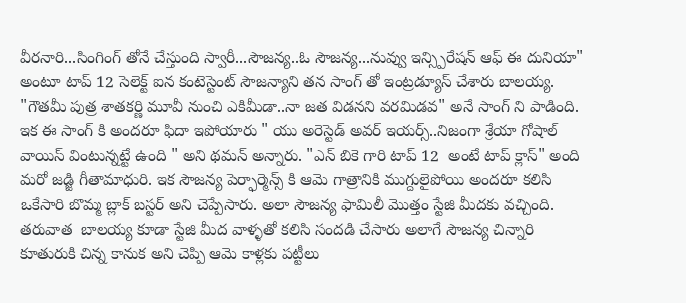వీరనారి...సింగింగ్ తోనే చేస్తుంది స్వారీ...సౌజన్య..ఓ సౌజన్య...నువ్వు ఇన్స్పిరేషన్ ఆఫ్ ఈ దునియా" అంటూ టాప్ 12 సెలెక్ట్ ఐన కంటెస్టెంట్ సౌజన్యాని తన సాంగ్ తో ఇంట్రడ్యూస్ చేశారు బాలయ్య. "గౌతమీ పుత్ర శాతకర్ణి మూవీ నుంచి ఎకిమీడా..నా జత విడనని వరమిడవ" అనే సాంగ్ ని పాడింది. ఇక ఈ సాంగ్ కి అందరూ ఫిదా ఇపోయారు " యు అరెస్టెడ్ అవర్ ఇయర్స్..నిజంగా శ్రేయా గోషాల్ వాయిస్ వింటున్నట్టే ఉంది " అని థమన్ అన్నారు. "ఎన్ బికె గారి టాప్ 12  అంటే టాప్ క్లాస్" అంది మరో జడ్జి గీతామాధురి. ఇక సౌజన్య పెర్ఫార్మెన్స్ కి ఆమె గాత్రానికి ముగ్దులైపోయి అందరూ కలిసి ఒకేసారి బొమ్మ బ్లాక్ బస్టర్ అని చెప్పేసారు. అలా సౌజన్య ఫామిలీ మొత్తం స్టేజి మీదకు వచ్చింది. తరువాత  బాలయ్య కూడా స్టేజి మీద వాళ్ళతో కలిసి సందడి చేసారు అలాగే సౌజన్య చిన్నారి కూతురుకి చిన్న కానుక అని చెప్పి ఆమె కాళ్లకు పట్టీలు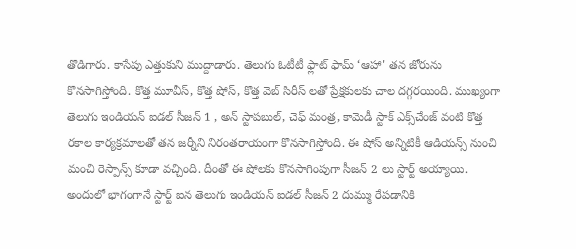తొడిగారు. కాసేపు ఎత్తుకుని ముద్దాడారు. తెలుగు ఓటీటీ ఫ్లాట్ ఫామ్ ‘ఆహా' తన జోరును కొనసాగిస్తోంది. కొత్త మూవీస్, కొత్త షోస్, కొత్త వెబ్ సిరీస్ లతో ప్రేక్షకులకు చాల దగ్గరయింది. ముఖ్యంగా తెలుగు ఇండియన్ ఐడల్ సీజన్ 1 , అన్ స్టాపబుల్, చెఫ్ మంత్ర, కామెడీ స్టాక్ ఎక్స్‌చేంజ్ వంటి కొత్త రకాల కార్యక్రమాలతో తన జర్నీని నిరంతరాయంగా కొనసాగిస్తోంది. ఈ షోస్ అన్నిటికీ ఆడియన్స్ నుంచి మంచి రెస్పాన్స్ కూడా వచ్చింది. దీంతో ఈ షోలకు కొనసాగింపుగా సీజన్ 2 లు స్టార్ట్ అయ్యాయి. అందులో భాగంగానే స్టార్ట్ ఐన తెలుగు ఇండియన్ ఐడల్ సీజన్ 2 దుమ్ము రేపడానికి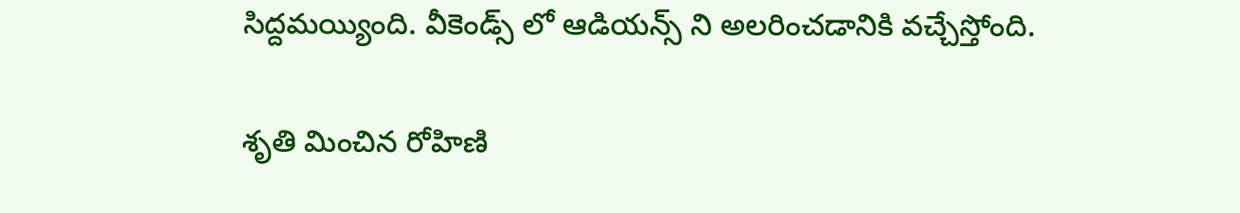సిద్దమయ్యింది. వీకెండ్స్ లో ఆడియన్స్ ని అలరించడానికి వచ్చేస్తోంది.

శృతి మించిన రోహిణి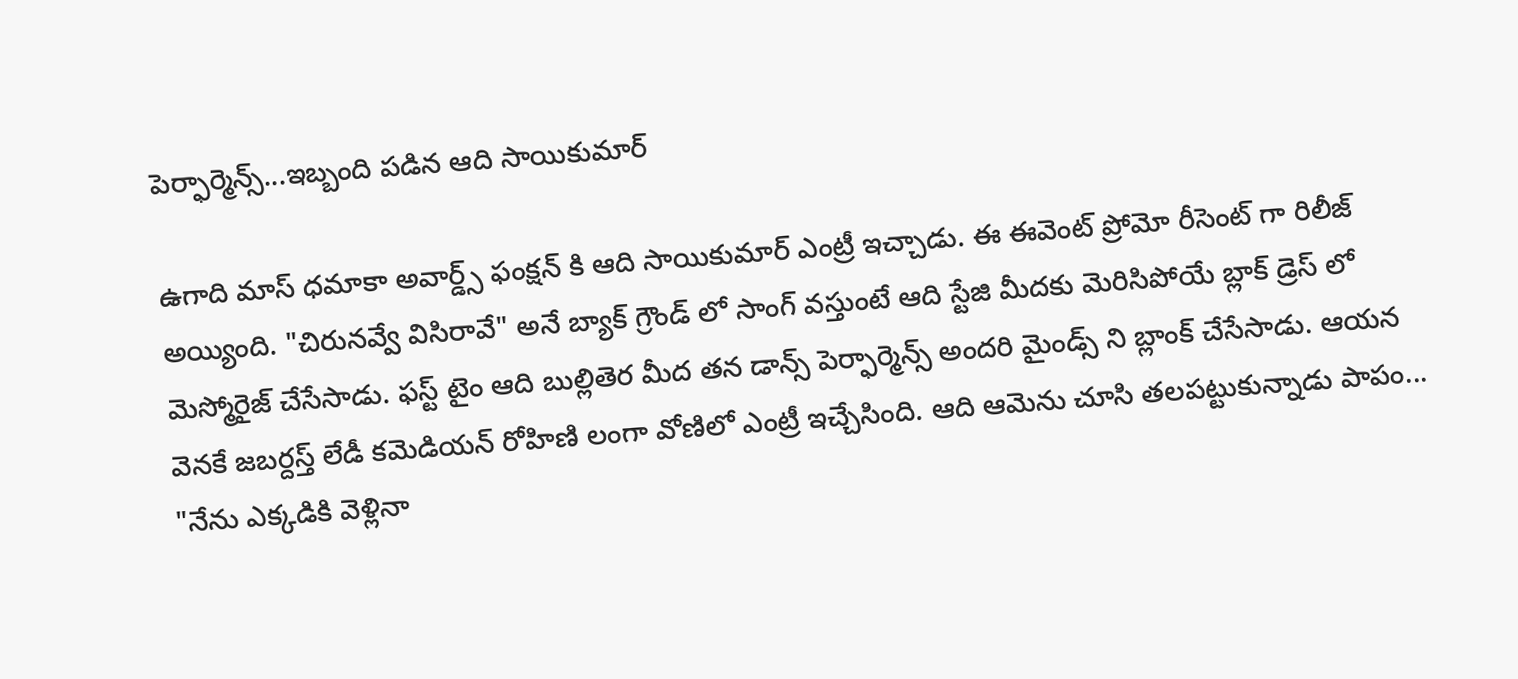పెర్ఫార్మెన్స్...ఇబ్బంది పడిన ఆది సాయికుమార్

ఉగాది మాస్ ధమాకా అవార్డ్స్ ఫంక్షన్ కి ఆది సాయికుమార్ ఎంట్రీ ఇచ్చాడు. ఈ ఈవెంట్ ప్రోమో రీసెంట్ గా రిలీజ్ అయ్యింది. "చిరునవ్వే విసిరావే" అనే బ్యాక్ గ్రౌండ్ లో సాంగ్ వస్తుంటే ఆది స్టేజి మీదకు మెరిసిపోయే బ్లాక్ డ్రెస్ లో మెస్మోరైజ్ చేసేసాడు. ఫస్ట్ టైం ఆది బుల్లితెర మీద తన డాన్స్ పెర్ఫార్మెన్స్ అందరి మైండ్స్ ని బ్లాంక్ చేసేసాడు. ఆయన వెనకే జబర్దస్త్ లేడీ కమెడియన్ రోహిణి లంగా వోణిలో ఎంట్రీ ఇచ్చేసింది. ఆది ఆమెను చూసి తలపట్టుకున్నాడు పాపం... "నేను ఎక్కడికి వెళ్లినా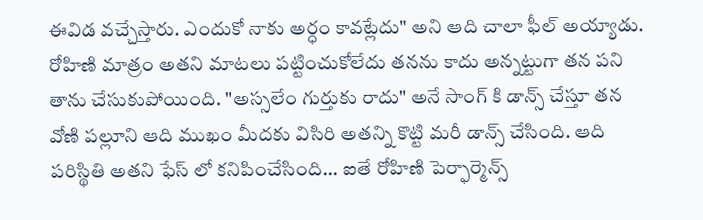ఈవిడ వచ్చేస్తారు. ఎందుకో నాకు అర్ధం కావట్లేదు" అని ఆది చాలా ఫీల్ అయ్యాడు. రోహిణి మాత్రం అతని మాటలు పట్టించుకోలేదు తనను కాదు అన్నట్టుగా తన పని తాను చేసుకుపోయింది. "అస్సలేం గుర్తుకు రాదు" అనే సాంగ్ కి డాన్స్ చేస్తూ తన వోణి పల్లూని ఆది ముఖం మీదకు విసిరి అతన్ని కొట్టి మరీ డాన్స్ చేసింది. ఆది పరిస్థితి అతని ఫేస్ లో కనిపించేసింది... ఐతే రోహిణి పెర్ఫార్మెన్స్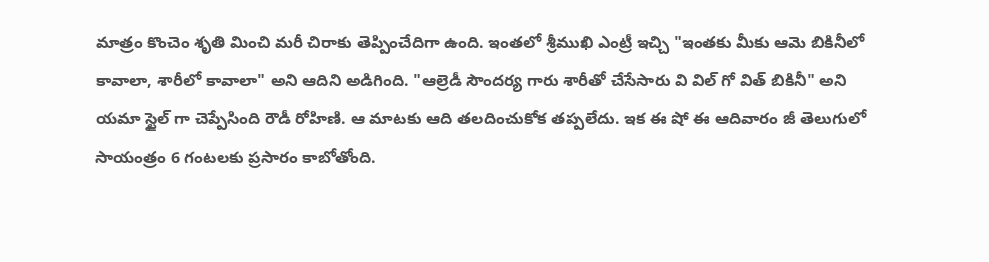మాత్రం కొంచెం శృతి మించి మరీ చిరాకు తెప్పించేదిగా ఉంది. ఇంతలో శ్రీముఖి ఎంట్రీ ఇచ్చి "ఇంతకు మీకు ఆమె బికినీలో కావాలా, శారీలో కావాలా" అని ఆదిని అడిగింది. "ఆల్రెడీ సౌందర్య గారు శారీతో చేసేసారు వి విల్ గో విత్ బికినీ" అని యమా స్టైల్ గా చెప్పేసింది రౌడీ రోహిణి. ఆ మాటకు ఆది తలదించుకోక తప్పలేదు. ఇక ఈ షో ఈ ఆదివారం జీ తెలుగులో సాయంత్రం 6 గంటలకు ప్రసారం కాబోతోంది.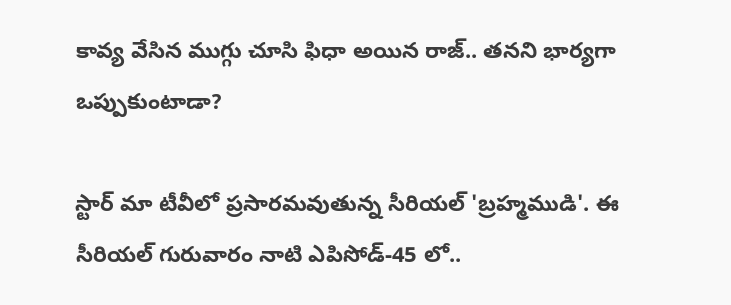కావ్య వేసిన ముగ్గు‌‌ చూసి ఫిధా అయిన రాజ్.. తనని భార్యగా ఒప్పుకుంటాడా?

స్టార్ మా టీవీలో ప్రసారమవుతున్న సీరియల్ 'బ్రహ్మముడి'. ఈ సీరియల్ ‌గురువారం నాటి ఎపిసోడ్‌-45 లో..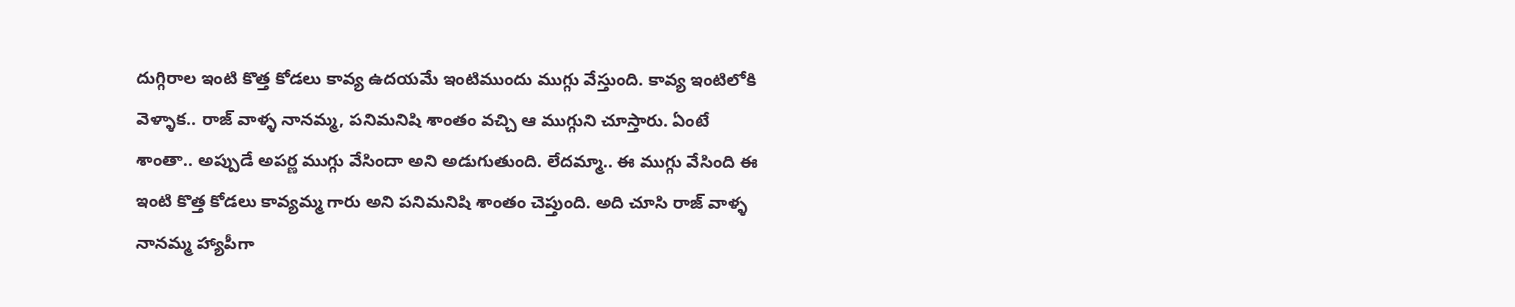దుగ్గిరాల ఇంటి కొత్త కోడలు కావ్య ఉదయమే ఇంటిముందు ముగ్గు వేస్తుంది. కావ్య ఇంటిలోకి వెళ్ళాక.. రాజ్ వాళ్ళ నానమ్మ, పనిమనిషి శాంతం వచ్చి ఆ ముగ్గుని చూస్తారు. ఏంటే శాంతా.. అప్పుడే అపర్ణ ముగ్గు వేసిందా అని అడుగుతుంది. లేదమ్మా.. ఈ ముగ్గు వేసింది ఈ ఇంటి కొత్త కోడలు కావ్యమ్మ గారు అని పనిమనిషి శాంతం చెప్తుంది. అది చూసి రాజ్ వాళ్ళ నానమ్మ హ్యాపీగా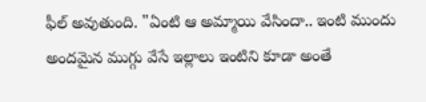ఫీల్ అవుతుంది. "ఏంటి ఆ అమ్మాయి వేసిందా.. ఇంటి ముందు అందమైన ముగ్గు వేసే ఇల్లాలు ఇంటిని కూడా అంతే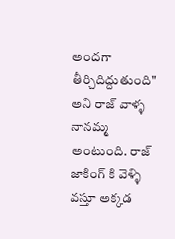అందగా తీర్చిదిద్దుతుంది" అని రాజ్ వాళ్ళ నానమ్మ అంటుంది. రాజ్ జాకింగ్ కి వెళ్ళి వస్తూ అక్కడ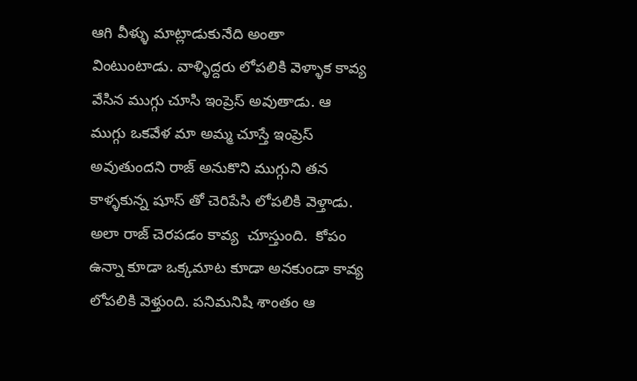ఆగి వీళ్ళు మాట్లాడుకునేది అంతా వింటుంటాడు. వాళ్ళిద్దరు లోపలికి వెళ్ళాక కావ్య వేసిన ముగ్గు చూసి ఇంప్రెస్ అవుతాడు. ఆ ముగ్గు ఒకవేళ మా అమ్మ చూస్తే ఇంప్రెస్ అవుతుందని రాజ్ అనుకొని ముగ్గుని తన కాళ్ళకున్న షూస్ తో చెరిపేసి లోపలికి వెళ్తాడు. అలా రాజ్ చెరపడం కావ్య  చూస్తుంది.  కోపం ఉన్నా కూడా ఒక్కమాట కూడా అనకుండా కావ్య లోపలికి వెళ్తుంది. పనిమనిషి శాంతం ఆ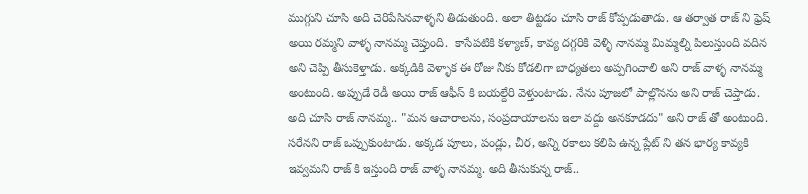ముగ్గుని చూసి అది చెరిపేసినవాళ్ళని తిడుతుంది. అలా తిట్టడం చూసి రాజ్ కోప్పడుతాడు. ఆ తర్వాత రాజ్ ని ఫ్రెష్ అయి రమ్మని వాళ్ళ నానమ్మ చెప్తుంది.  కాసేపటికి కళ్యాణ్, కావ్య దగ్గరికి వెళ్ళి నానమ్మ మిమ్మల్ని పిలుస్తుంది వదిన అని చెప్పి తీసుకెళ్తాడు. అక్కడికి వెళ్ళాక ఈ రోజు నీకు కోడలిగా బాధ్యతలు అప్పగించాలి అని రాజ్ వాళ్ళ నానమ్మ అంటుంది. అప్పుడే రెడీ అయి రాజ్ ఆఫీస్ కి బయల్దేరి వెళ్తుంటాడు. నేను పూజలో పాల్లొనను అని రాజ్ చెప్తాడు. అది చూసి రాజ్ నానమ్మ.. "మన‌ ఆచారాలను, సంప్రదాయాలను ఇలా‌ వద్దు అనకూడదు" అని రాజ్ తో అంటుంది. సరేనని రాజ్ ఒప్పుకుంటాడు. అక్కడ పూలు, పండ్లు, చీర, అన్ని రకాలు కలిపి ఉన్న ప్లేట్ ని తన భార్య కావ్యకి ఇవ్వమని రాజ్ కి ఇస్తుంది రాజ్ వాళ్ళ నానమ్మ. అది తీసుకున్న రాజ్‌..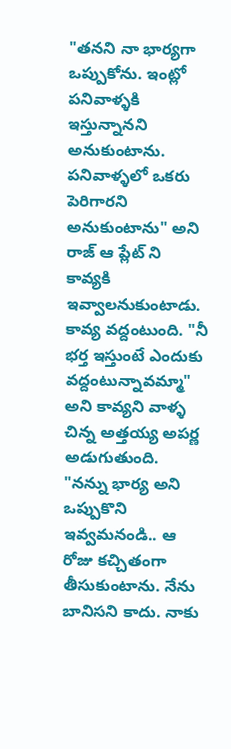"తనని నా భార్యగా ఒప్పుకోను. ఇంట్లో పనివాళ్ళకి ఇస్తున్నానని అనుకుంటాను. పనివాళ్ళలో‌ ఒకరు పెరిగారని అనుకుంటాను" అని రాజ్ ఆ ప్లేట్ ని కావ్యకి ఇవ్వాలనుకుంటాడు. కావ్య వద్దంటుంది. "నీ భర్త ఇస్తుంటే ఎందుకు వద్దంటున్నావమ్మా" అని కావ్యని వాళ్ళ చిన్న అత్తయ్య అపర్ణ అడుగుతుంది. "నన్ను భార్య అని ఒప్పుకొని‌ ఇవ్వమనండి.. ఆ రోజు కచ్చితంగా తీసుకుంటాను. నేను బానిసని కాదు. నాకు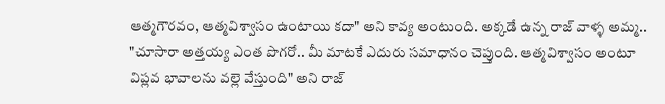ఆత్మగౌరవం, ఆత్మవిశ్వాసం ఉంటాయి కదా" అని కావ్య అంటుంది. అక్కడే ఉన్న రాజ్ వాళ్ళ అమ్మ.. "చూసారా అత్తయ్య ఎంత పొగరో.. మీ మాటకే ఎదురు సమాధానం చెప్తుంది. ఆత్మవిశ్వాసం అంటూ విప్లవ భావాలను వల్లె వేస్తుంది" అని రాజ్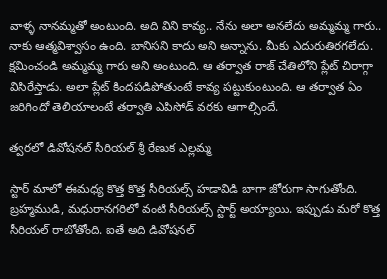వాళ్ళ నానమ్మతో అంటుంది. అది విని కావ్య.. నేను అలా అనలేదు అమ్మమ్మ గారు.. నాకు ఆత్మవిశ్వాసం ఉంది. బానిసని కాదు అని అన్నాను. మీకు‌ ఎదురుతిరగలేదు. క్షమించండి అమ్మమ్మ గారు అని అంటుంది. ఆ తర్వాత రాజ్ చేతిలోని ప్లేట్ చిరాగ్గా విసిరేస్తాడు. అలా ప్లేట్ కిందపడిపోతుంటే కావ్య పట్టుకుంటుంది. ఆ తర్వాత ఏం జరిగిందో తెలియాలంటే తర్వాతి ఎపిసోడ్ వరకు ఆగాల్సిందే.

త్వరలో డివోషనల్ సీరియల్ శ్రీ రేణుక ఎల్లమ్మ

స్టార్ మాలో ఈమధ్య కొత్త కొత్త సీరియల్స్ హడావిడి బాగా జోరుగా సాగుతోంది. బ్రహ్మముడి, మధురానగరిలో వంటి సీరియల్స్ స్టార్ట్ అయ్యాయి. ఇప్పుడు మరో కొత్త సీరియల్ రాబోతోంది. ఐతే అది డివోషనల్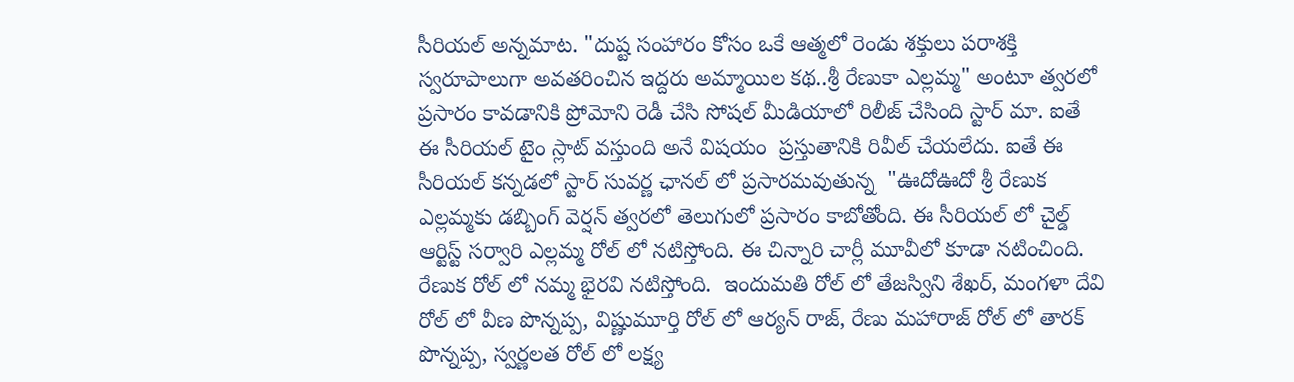సీరియల్ అన్నమాట. "దుష్ట సంహారం కోసం ఒకే ఆత్మలో రెండు శక్తులు పరాశక్తి స్వరూపాలుగా అవతరించిన ఇద్దరు అమ్మాయిల కథ..శ్రీ రేణుకా ఎల్లమ్మ" అంటూ త్వరలో ప్రసారం కావడానికి ప్రోమోని రెడీ చేసి సోషల్ మీడియాలో రిలీజ్ చేసింది స్టార్ మా. ఐతే ఈ సీరియల్ టైం స్లాట్ వస్తుంది అనే విషయం  ప్రస్తుతానికి రివీల్ చేయలేదు. ఐతే ఈ సీరియల్ కన్నడలో స్టార్ సువర్ణ ఛానల్ లో ప్రసారమవుతున్న  "ఊదోఊదో శ్రీ రేణుక ఎల్లమ్మకు డబ్బింగ్ వెర్షన్ త్వరలో తెలుగులో ప్రసారం కాబోతోంది. ఈ సీరియల్ లో చైల్డ్ ఆర్టిస్ట్ సర్వారి ఎల్లమ్మ రోల్ లో నటిస్తోంది. ఈ చిన్నారి చార్లీ మూవీలో కూడా నటించింది. రేణుక రోల్ లో నమ్మ భైరవి నటిస్తోంది.  ఇందుమతి రోల్ లో తేజస్విని శేఖర్, మంగళా దేవి రోల్ లో వీణ పొన్నప్ప, విష్ణుమూర్తి రోల్ లో ఆర్యన్ రాజ్, రేణు మహారాజ్ రోల్ లో తారక్ పొన్నప్ప, స్వర్ణలత రోల్ లో లక్ష్య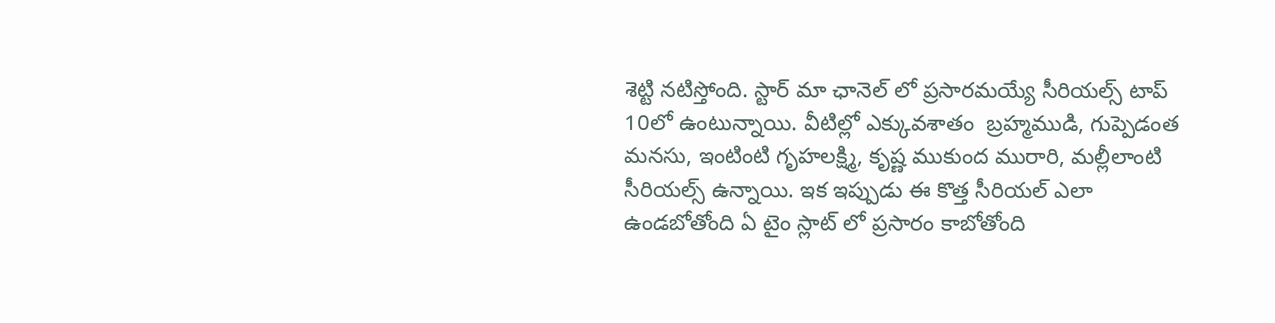శెట్టి నటిస్తోంది. స్టార్ మా ఛానెల్ లో ప్రసారమయ్యే సీరియల్స్ టాప్  10లో ఉంటున్నాయి. వీటిల్లో ఎక్కువశాతం  బ్రహ్మముడి, గుప్పెడంత మనసు, ఇంటింటి గృహలక్ష్మి, కృష్ణ ముకుంద మురారి, మల్లీలాంటి సీరియల్స్ ఉన్నాయి. ఇక ఇప్పుడు ఈ కొత్త సీరియల్ ఎలా ఉండబోతోంది ఏ టైం స్లాట్ లో ప్రసారం కాబోతోంది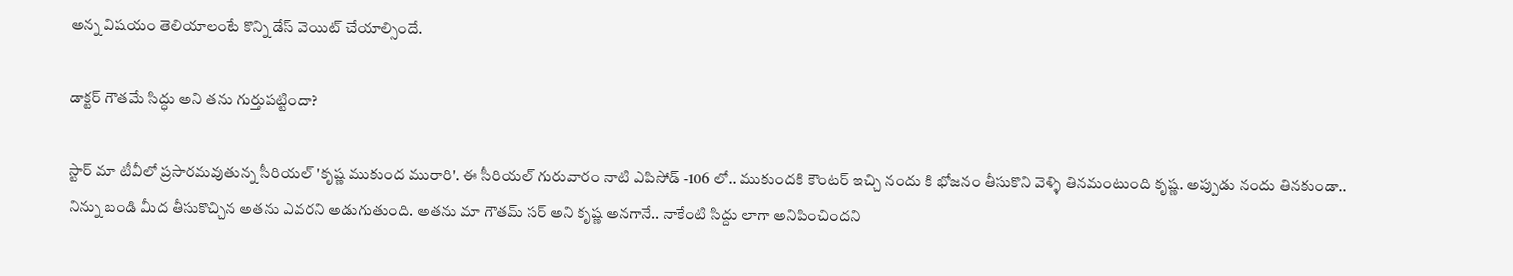అన్న విషయం తెలియాలంటే కొన్ని డేస్ వెయిట్ చేయాల్సిందే.

డాక్టర్ గౌతమే సిద్ధు అని తను గుర్తుపట్టిందా?

స్టార్ మా టీవీలో ప్రసారమవుతున్న సీరియల్ 'కృష్ణ ముకుంద మురారి'. ఈ సీరియల్ గురువారం నాటి ఎపిసోడ్ -106 లో.. ముకుందకి కౌంటర్ ఇచ్చి నందు కి భోజనం తీసుకొని వెళ్ళి తినమంటుంది కృష్ణ. అప్పుడు నందు తినకుండా.. నిన్ను బండి మీద తీసుకొచ్చిన అతను ఎవరని అడుగుతుంది. అతను మా గౌతమ్ సర్ అని కృష్ణ అనగానే.. నాకేంటి సిద్దు లాగా అనిపించిందని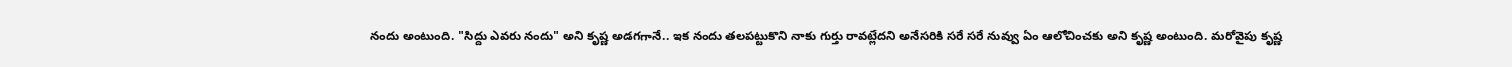నందు అంటుంది. "సిద్దు ఎవరు నందు" అని కృష్ణ అడగగానే.. ఇక నందు తలపట్టుకొని నాకు గుర్తు రావట్లేదని అనేసరికి సరే సరే నువ్వు ఏం ఆలోచించకు అని కృష్ణ అంటుంది. మరోవైపు కృష్ణ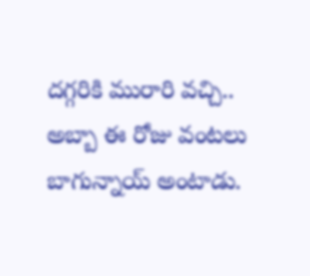దగ్గరికి మురారి వచ్చి.. అబ్బా ఈ రోజు వంటలు బాగున్నాయ్ అంటాడు.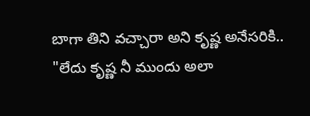బాగా తిని వచ్చారా అని కృష్ణ అనేసరికి.. "లేదు కృష్ణ నీ ముందు అలా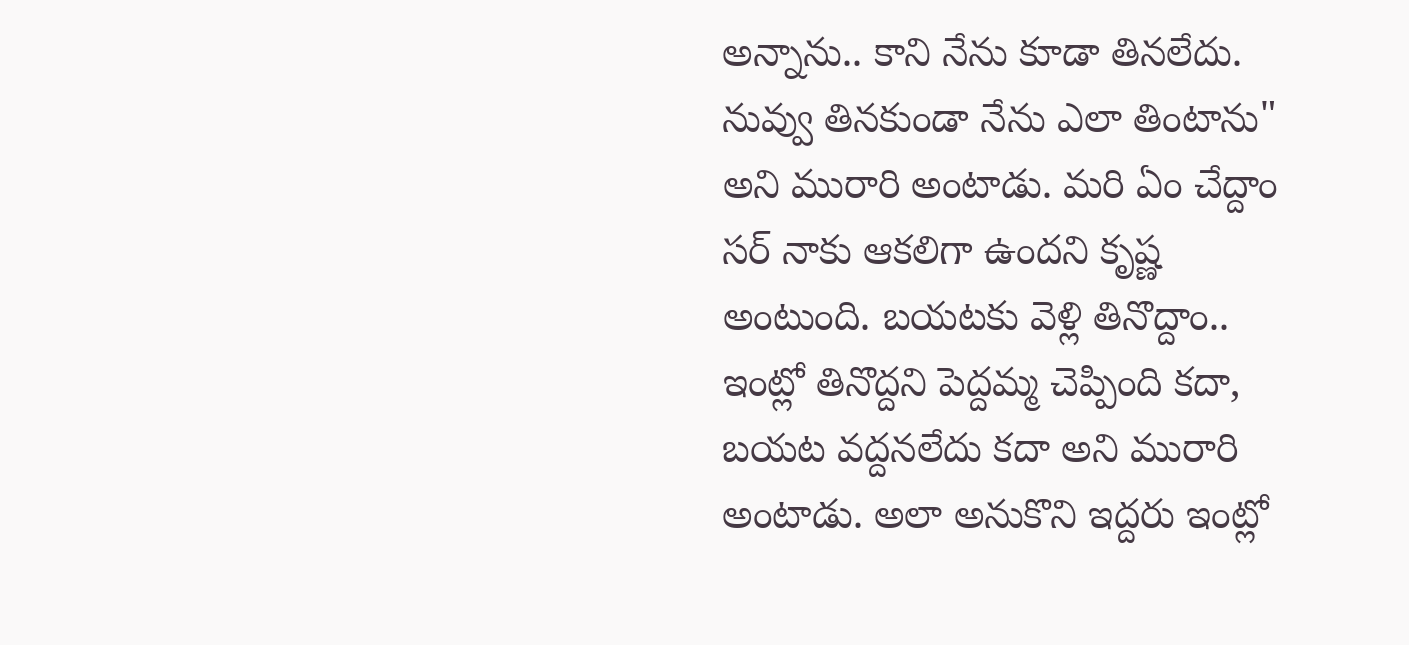అన్నాను.. కాని నేను కూడా తినలేదు. నువ్వు తినకుండా నేను ఎలా తింటాను" అని మురారి అంటాడు. మరి ఏం చేద్దాం సర్ నాకు ఆకలిగా ఉందని కృష్ణ అంటుంది. బయటకు వెళ్లి తినొద్దాం.. ఇంట్లో తినొద్దని పెద్దమ్మ చెప్పింది కదా, బయట వద్దనలేదు కదా అని మురారి అంటాడు. అలా అనుకొని ఇద్దరు ఇంట్లో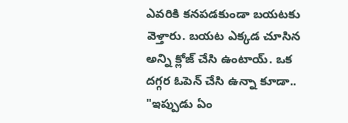ఎవరికి కనపడకుండా బయటకు వెళ్తారు. బయట ఎక్కడ చూసిన అన్ని క్లోజ్ చేసి ఉంటాయ్. ఒక దగ్గర ఓపెన్ చేసి ఉన్నా కూడా.. "ఇప్పుడు ఏం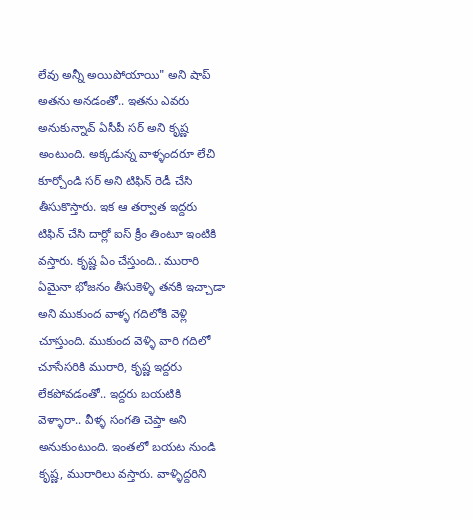లేవు అన్నీ అయిపోయాయి" అని షాప్ అతను అనడంతో.. ఇతను ఎవరు అనుకున్నావ్ ఏసీపీ సర్ అని కృష్ణ అంటుంది. అక్కడున్న వాళ్ళందరూ లేచి కూర్చోండి సర్ అని టిఫిన్ రెడీ చేసి తీసుకొస్తారు. ఇక ఆ తర్వాత ఇద్దరు టిఫిన్ చేసి దార్లో ఐస్ క్రీం తింటూ ఇంటికి వస్తారు. కృష్ణ ఏం చేస్తుంది.. మురారి ఏమైనా భోజనం తీసుకెళ్ళి తనకి ఇచ్చాడా అని ముకుంద వాళ్ళ గదిలోకి వెళ్లి చూస్తుంది. ముకుంద వెళ్ళి వారి గదిలో చూసేసరికి మురారి, కృష్ణ ఇద్దరు లేకపోవడంతో.. ఇద్దరు బయటికి వెళ్ళారా.. వీళ్ళ సంగతి చెప్తా అని అనుకుంటుంది. ఇంతలో బయట నుండి కృష్ణ, మురారిలు వస్తారు. వాళ్ళిద్దరిని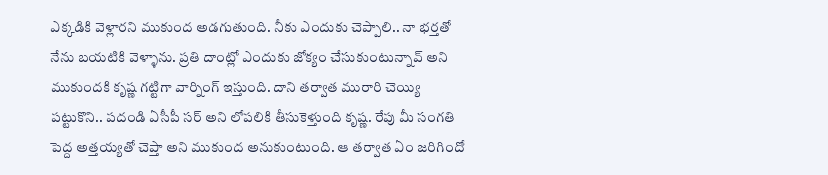ఎక్కడికి వెళ్లారని ముకుంద అడగుతుంది. నీకు ఎందుకు చెప్పాలి.. నా భర్తతో నేను బయటికి వెళ్ళాను. ప్రతి దాంట్లో ఎందుకు జోక్యం చేసుకుంటున్నావ్ అని ముకుందకి కృష్ణ గట్టిగా వార్నింగ్ ఇస్తుంది. దాని తర్వాత మురారి చెయ్యి పట్టుకొని.. పదండి ఏసీపీ సర్ అని లోపలికి తీసుకెళ్తుంది కృష్ణ. రేపు మీ సంగతి పెద్ద అత్తయ్యతో చెప్తా అని ముకుంద అనుకుంటుంది. ఆ తర్వాత ఏం జరిగిందో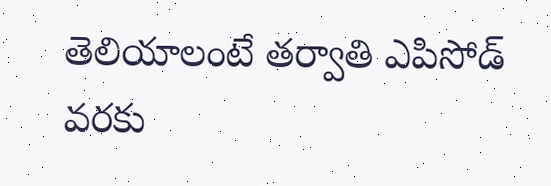తెలియాలంటే తర్వాతి ఎపిసోడ్ వరకు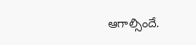ఆగాల్సిందే.